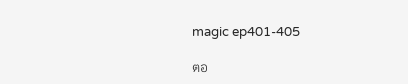magic ep401-405

ตอ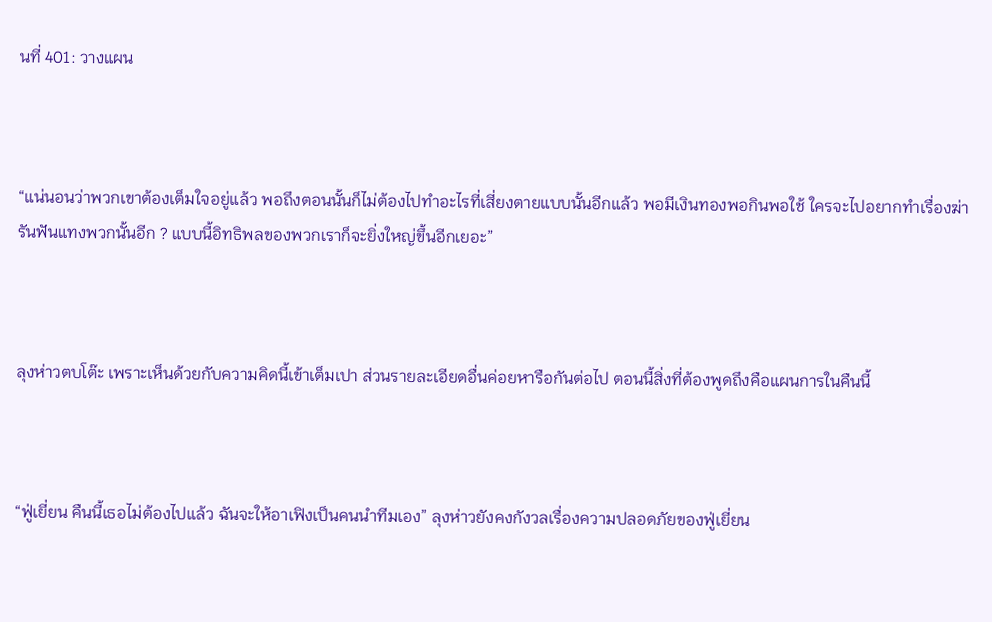นที่ 401: วางแผน



“แน่นอนว่าพวกเขาต้องเต็มใจอยู่แล้ว พอถึงตอนนั้นก็ไม่ต้องไปทำอะไรที่เสี่ยงตายแบบนั้นอีกแล้ว พอมีเงินทองพอกินพอใช้ ใครจะไปอยากทำเรื่องฆ่ารันฟันแทงพวกนั้นอีก ? แบบนี้อิทธิพลของพวกเราก็จะยิ่งใหญ่ขึ้นอีกเยอะ”



ลุงห่าวตบโต๊ะ เพราะเห็นด้วยกับความคิดนี้เข้าเต็มเปา ส่วนรายละเอียดอื่นค่อยหารือกันต่อไป ตอนนี้สิ่งที่ต้องพูดถึงคือแผนการในคืนนี้



“ฟู่เยี่ยน คืนนี้เธอไม่ต้องไปแล้ว ฉันจะให้อาเฟิงเป็นคนนำทีมเอง” ลุงห่าวยังคงกังวลเรื่องความปลอดภัยของฟู่เยี่ยน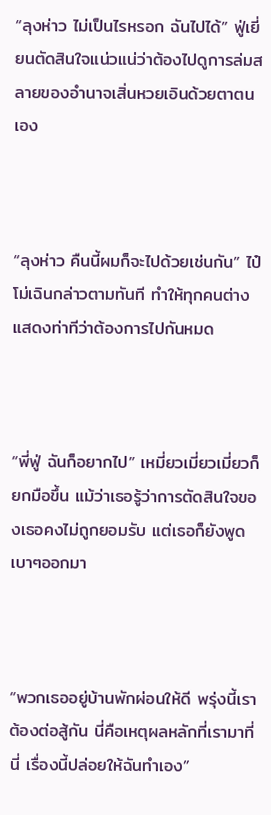“ลุงห่าว ไม่เป็นไรหรอก ฉันไปได้” ฟู่เยี่ยนตัดสินใจแน่วแน่ว่าต้องไปดูการล่มสลายของอำนาจเสิ่นหวยเอินด้วยตาตนเอง



“ลุงห่าว คืนนี้ผมก็จะไปด้วยเช่นกัน” ไป๋โม่เฉินกล่าวตามทันที ทำให้ทุกคนต่างแสดงท่าทีว่าต้องการไปกันหมด



“พี่ฟู่ ฉันก็อยากไป” เหมี่ยวเมี่ยวเมี่ยวก็ยกมือขึ้น แม้ว่าเธอรู้ว่าการตัดสินใจของเธอคงไม่ถูกยอมรับ แต่เธอก็ยังพูดเบาๆออกมา



“พวกเธออยู่บ้านพักผ่อนให้ดี พรุ่งนี้เราต้องต่อสู้กัน นี่คือเหตุผลหลักที่เรามาที่นี่ เรื่องนี้ปล่อยให้ฉันทำเอง”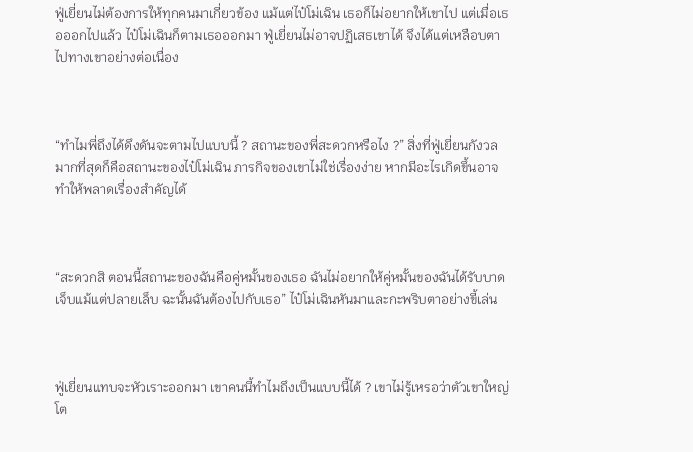ฟู่เยี่ยนไม่ต้องการให้ทุกคนมาเกี่ยวข้อง แม้แต่ไป๋โม่เฉิน เธอก็ไม่อยากให้เขาไป แต่เมื่อเธอออกไปแล้ว ไป๋โม่เฉินก็ตามเธอออกมา ฟู่เยี่ยนไม่อาจปฏิเสธเขาได้ จึงได้แต่เหลือบตาไปทางเขาอย่างต่อเนื่อง



“ทำไมพี่ถึงได้ดึงดันจะตามไปแบบนี้ ? สถานะของพี่สะดวกหรือไง ?” สิ่งที่ฟู่เยี่ยนกังวลมากที่สุดก็คือสถานะของไป๋โม่เฉิน ภารกิจของเขาไม่ใช่เรื่องง่าย หากมีอะไรเกิดขึ้นอาจทำให้พลาดเรื่องสำคัญได้



“สะดวกสิ ตอนนี้สถานะของฉันคือคู่หมั้นของเธอ ฉันไม่อยากให้คู่หมั้นของฉันได้รับบาดเจ็บแม้แต่ปลายเล็บ ฉะนั้นฉันต้องไปกับเธอ” ไป๋โม่เฉินหันมาและกะพริบตาอย่างขี้เล่น



ฟู่เยี่ยนแทบจะหัวเราะออกมา เขาคนนี้ทำไมถึงเป็นแบบนี้ได้ ? เขาไม่รู้เหรอว่าตัวเขาใหญ่โต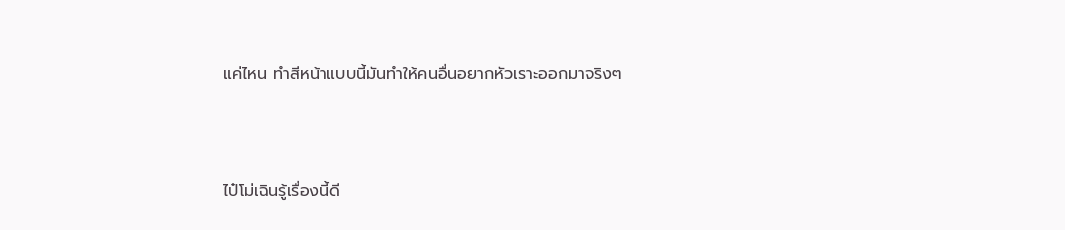แค่ไหน ทำสีหน้าแบบนี้มันทำให้คนอื่นอยากหัวเราะออกมาจริงๆ



ไป๋โม่เฉินรู้เรื่องนี้ดี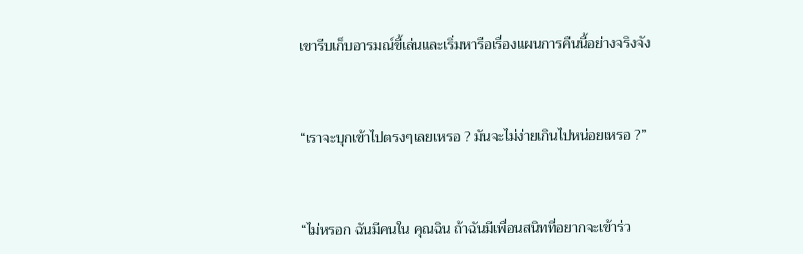เขารีบเก็บอารมณ์ขี้เล่นและเริ่มหารือเรื่องแผนการคืนนี้อย่างจริงจัง



“เราจะบุกเข้าไปตรงๆเลยเหรอ ? มันจะไม่ง่ายเกินไปหน่อยเหรอ ?”



“ไม่หรอก ฉันมีคนใน คุณฉิน ถ้าฉันมีเพื่อนสนิทที่อยากจะเข้าร่ว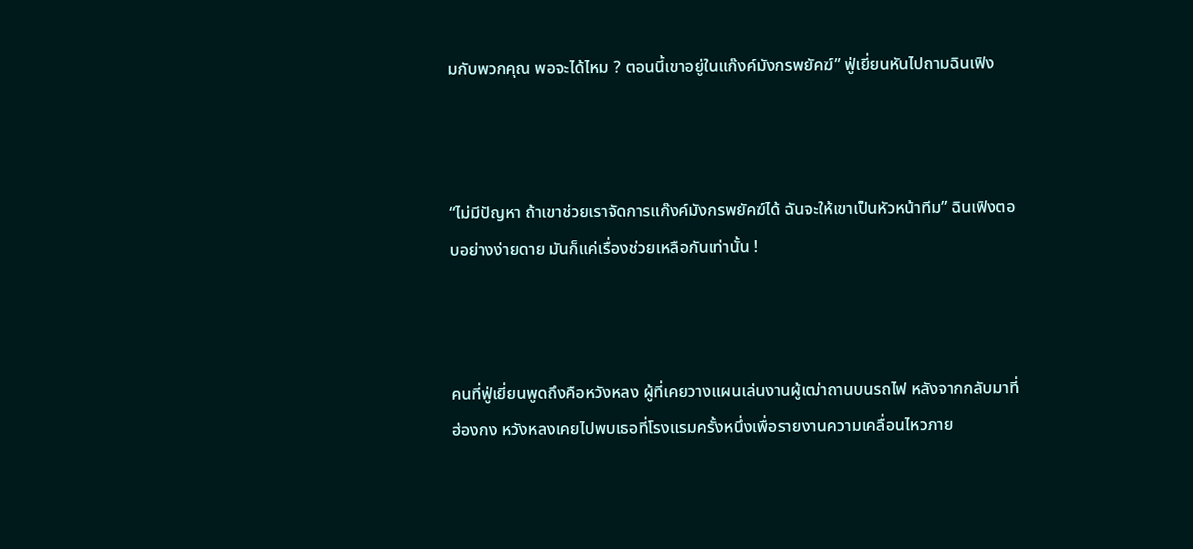มกับพวกคุณ พอจะได้ไหม ? ตอนนี้เขาอยู่ในแก๊งค์มังกรพยัคฆ์” ฟู่เยี่ยนหันไปถามฉินเฟิง



“ไม่มีปัญหา ถ้าเขาช่วยเราจัดการแก๊งค์มังกรพยัคฆ์ได้ ฉันจะให้เขาเป็นหัวหน้าทีม” ฉินเฟิงตอบอย่างง่ายดาย มันก็แค่เรื่องช่วยเหลือกันเท่านั้น !



คนที่ฟู่เยี่ยนพูดถึงคือหวังหลง ผู้ที่เคยวางแผนเล่นงานผู้เฒ่าถานบนรถไฟ หลังจากกลับมาที่ฮ่องกง หวังหลงเคยไปพบเธอที่โรงแรมครั้งหนึ่งเพื่อรายงานความเคลื่อนไหวภาย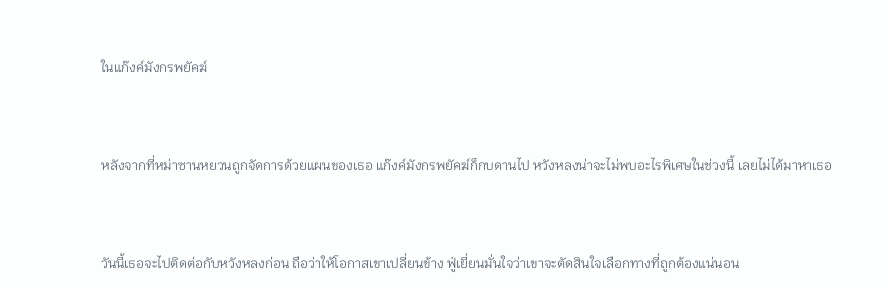ในแก๊งค์มังกรพยัคฆ์



หลังจากที่หม่าซานหยวนถูกจัดการด้วยแผนของเธอ แก๊งค์มังกรพยัคฆ์ก็กบดานไป หวังหลงน่าจะไม่พบอะไรพิเศษในช่วงนี้ เลยไม่ได้มาหาเธอ



วันนี้เธอจะไปติดต่อกับหวังหลงก่อน ถือว่าให้โอกาสเขาเปลี่ยนข้าง ฟู่เยี่ยนมั่นใจว่าเขาจะตัดสินใจเลือกทางที่ถูกต้องแน่นอน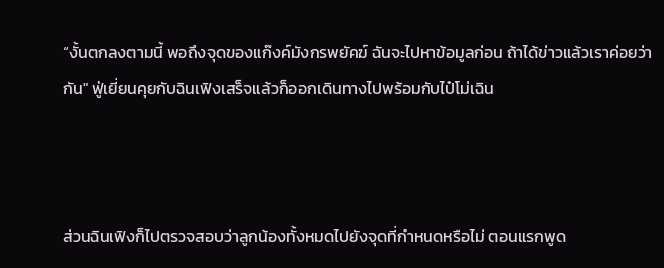“งั้นตกลงตามนี้ พอถึงจุดของแก๊งค์มังกรพยัคฆ์ ฉันจะไปหาข้อมูลก่อน ถ้าได้ข่าวแล้วเราค่อยว่ากัน" ฟู่เยี่ยนคุยกับฉินเฟิงเสร็จแล้วก็ออกเดินทางไปพร้อมกับไป๋โม่เฉิน



ส่วนฉินเฟิงก็ไปตรวจสอบว่าลูกน้องทั้งหมดไปยังจุดที่กำหนดหรือไม่ ตอนแรกพูด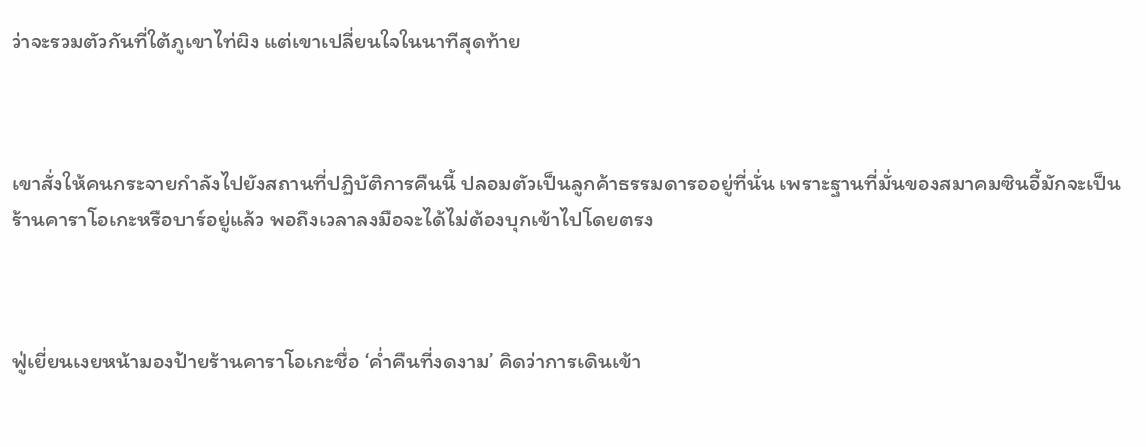ว่าจะรวมตัวกันที่ใต้ภูเขาไท่ผิง แต่เขาเปลี่ยนใจในนาทีสุดท้าย



เขาสั่งให้คนกระจายกำลังไปยังสถานที่ปฏิบัติการคืนนี้ ปลอมตัวเป็นลูกค้าธรรมดารออยู่ที่นั่น เพราะฐานที่มั่นของสมาคมซินอี้มักจะเป็นร้านคาราโอเกะหรือบาร์อยู่แล้ว พอถึงเวลาลงมือจะได้ไม่ต้องบุกเข้าไปโดยตรง



ฟู่เยี่ยนเงยหน้ามองป้ายร้านคาราโอเกะชื่อ ‘ค่ำคืนที่งดงาม’ คิดว่าการเดินเข้า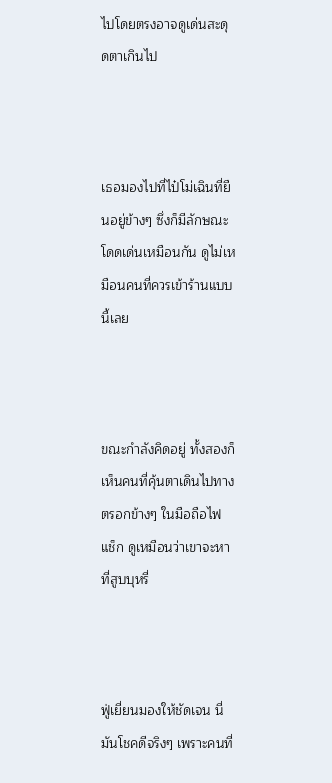ไปโดยตรงอาจดูเด่นสะดุดตาเกินไป



เธอมองไปที่ไป๋โม่เฉินที่ยืนอยู่ข้างๆ ซึ่งก็มีลักษณะโดดเด่นเหมือนกัน ดูไม่เหมือนคนที่ควรเข้าร้านแบบนี้เลย



ขณะกำลังคิดอยู่ ทั้งสองก็เห็นคนที่คุ้นตาเดินไปทางตรอกข้างๆ ในมือถือไฟแช็ก ดูเหมือนว่าเขาจะหาที่สูบบุหรี่



ฟู่เยี่ยนมองให้ชัดเจน นี่มันโชคดีจริงๆ เพราะคนที่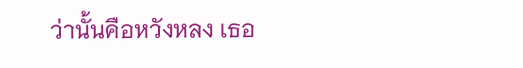ว่านั้นคือหวังหลง เธอ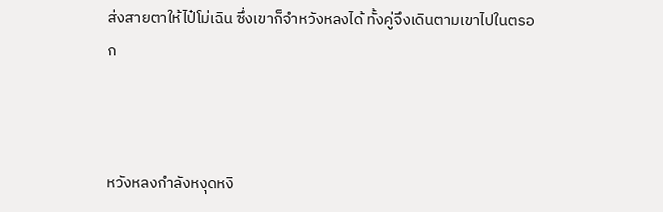ส่งสายตาให้ไป๋โม่เฉิน ซึ่งเขาก็จำหวังหลงได้ ทั้งคู่จึงเดินตามเขาไปในตรอก



หวังหลงกำลังหงุดหงิ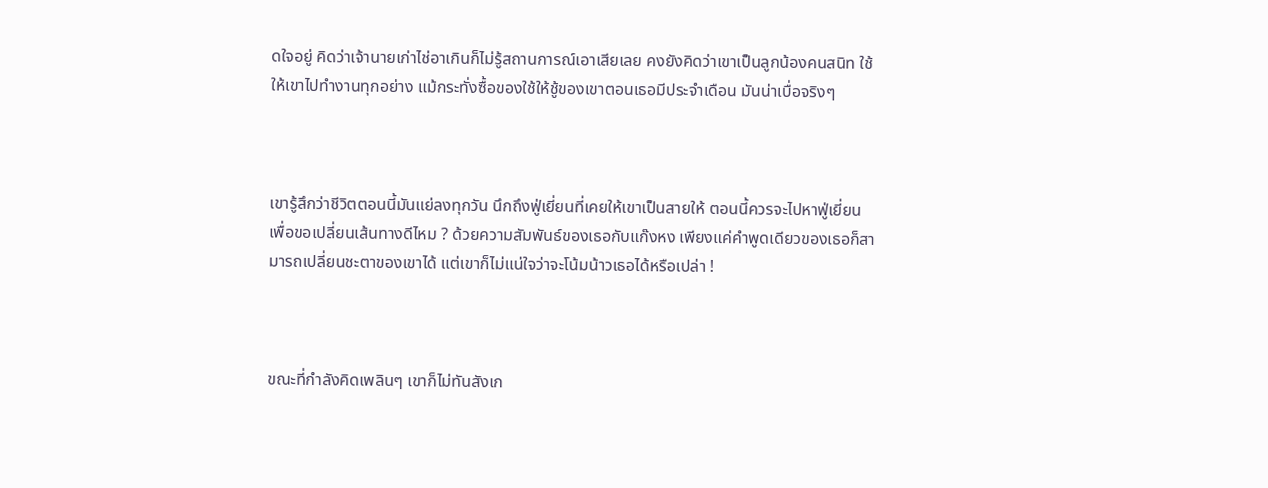ดใจอยู่ คิดว่าเจ้านายเก่าไช่อาเกินก็ไม่รู้สถานการณ์เอาเสียเลย คงยังคิดว่าเขาเป็นลูกน้องคนสนิท ใช้ให้เขาไปทำงานทุกอย่าง แม้กระทั่งซื้อของใช้ให้ชู้ของเขาตอนเธอมีประจำเดือน มันน่าเบื่อจริงๆ



เขารู้สึกว่าชีวิตตอนนี้มันแย่ลงทุกวัน นึกถึงฟู่เยี่ยนที่เคยให้เขาเป็นสายให้ ตอนนี้ควรจะไปหาฟู่เยี่ยนเพื่อขอเปลี่ยนเส้นทางดีไหม ? ด้วยความสัมพันธ์ของเธอกับแก๊งหง เพียงแค่คำพูดเดียวของเธอก็สามารถเปลี่ยนชะตาของเขาได้ แต่เขาก็ไม่แน่ใจว่าจะโน้มน้าวเธอได้หรือเปล่า !



ขณะที่กำลังคิดเพลินๆ เขาก็ไม่ทันสังเก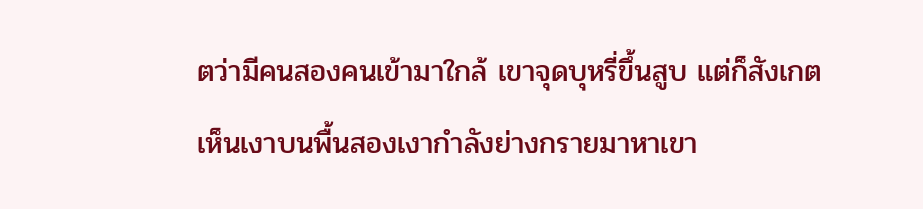ตว่ามีคนสองคนเข้ามาใกล้ เขาจุดบุหรี่ขึ้นสูบ แต่ก็สังเกตเห็นเงาบนพื้นสองเงากำลังย่างกรายมาหาเขา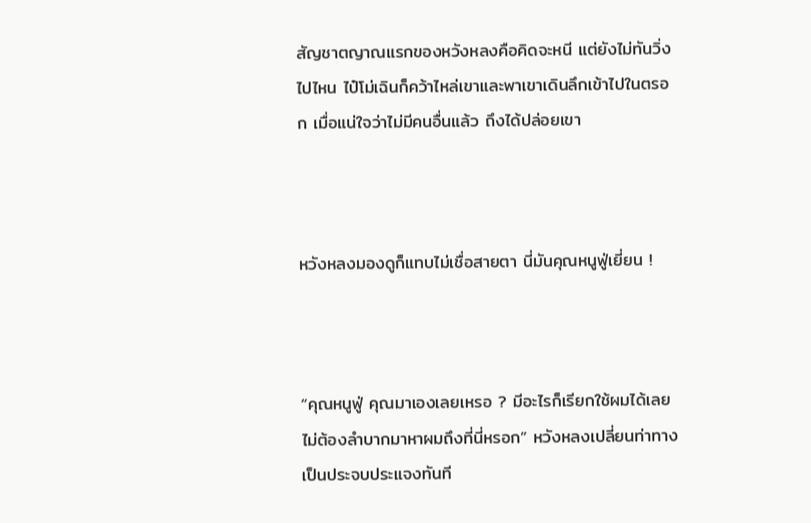สัญชาตญาณแรกของหวังหลงคือคิดจะหนี แต่ยังไม่ทันวิ่งไปไหน ไป๋โม่เฉินก็คว้าไหล่เขาและพาเขาเดินลึกเข้าไปในตรอก เมื่อแน่ใจว่าไม่มีคนอื่นแล้ว ถึงได้ปล่อยเขา



หวังหลงมองดูก็แทบไม่เชื่อสายตา นี่มันคุณหนูฟู่เยี่ยน !



“คุณหนูฟู่ คุณมาเองเลยเหรอ ? มีอะไรก็เรียกใช้ผมได้เลย ไม่ต้องลำบากมาหาผมถึงที่นี่หรอก” หวังหลงเปลี่ยนท่าทางเป็นประจบประแจงทันที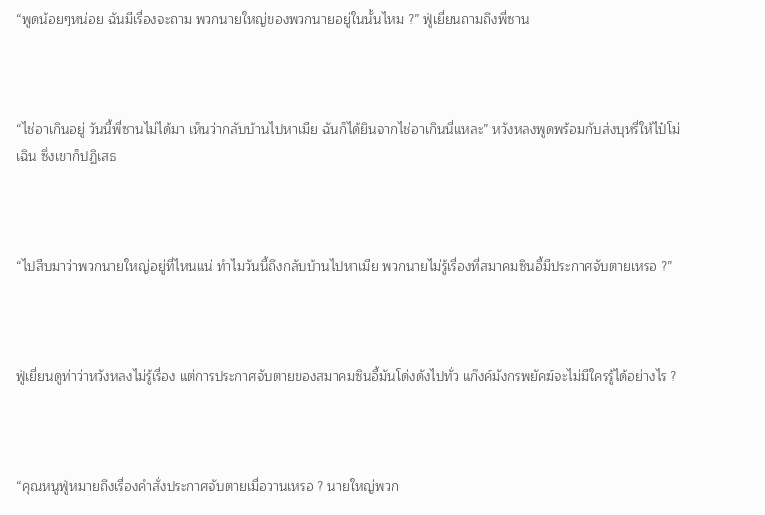“พูดน้อยๆหน่อย ฉันมีเรื่องจะถาม พวกนายใหญ่ของพวกนายอยู่ในนั้นไหม ?” ฟู่เยี่ยนถามถึงพี่ซาน



“ไช่อาเกินอยู่ วันนี้พี่ซานไม่ได้มา เห็นว่ากลับบ้านไปหาเมีย ฉันก็ได้ยินจากไช่อาเกินนี่แหละ” หวังหลงพูดพร้อมกับส่งบุหรี่ให้ไป๋โม่เฉิน ซึ่งเขาก็ปฏิเสธ



“ไปสืบมาว่าพวกนายใหญ่อยู่ที่ไหนแน่ ทำไมวันนี้ถึงกลับบ้านไปหาเมีย พวกนายไม่รู้เรื่องที่สมาคมซินอี้มีประกาศจับตายเหรอ ?”



ฟู่เยี่ยนดูท่าว่าหวังหลงไม่รู้เรื่อง แต่การประกาศจับตายของสมาคมซินอี้มันโด่งดังไปทั่ว แก๊งค์มังกรพยัคฆ์จะไม่มีใครรู้ได้อย่างไร ?



“คุณหนูฟู่หมายถึงเรื่องคำสั่งประกาศจับตายเมื่อวานเหรอ ? นายใหญ่พวก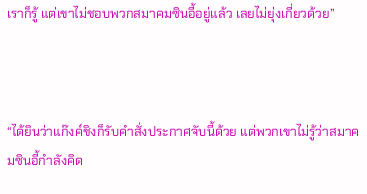เราก็รู้ แต่เขาไม่ชอบพวกสมาคมซินอี้อยู่แล้ว เลยไม่ยุ่งเกี่ยวด้วย”



“ได้ยินว่าแก๊งค์ชิงก็รับคำสั่งประกาศจับนี้ด้วย แต่พวกเขาไม่รู้ว่าสมาคมซินอี้กำลังคิด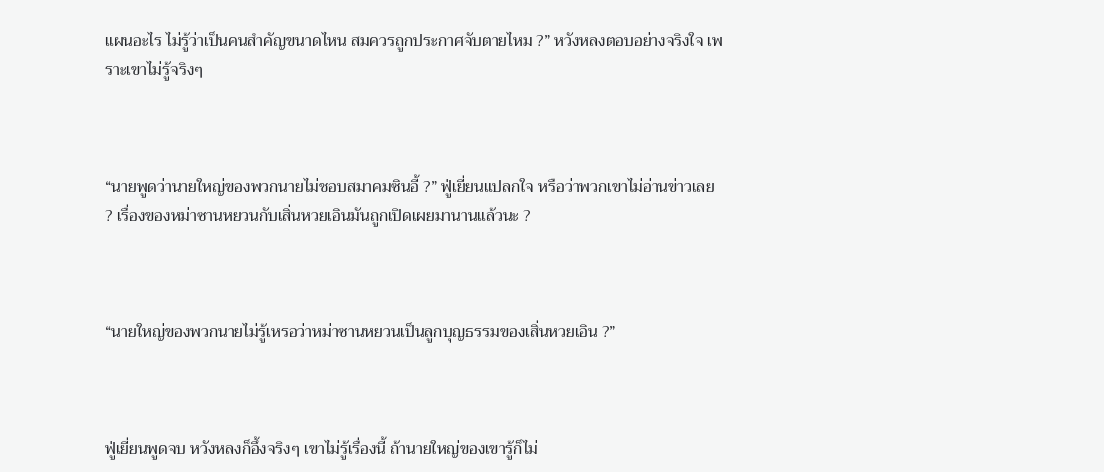แผนอะไร ไม่รู้ว่าเป็นคนสำคัญขนาดไหน สมควรถูกประกาศจับตายไหม ?” หวังหลงตอบอย่างจริงใจ เพราะเขาไม่รู้จริงๆ



“นายพูดว่านายใหญ่ของพวกนายไม่ชอบสมาคมซินอี้ ?” ฟู่เยี่ยนแปลกใจ หรือว่าพวกเขาไม่อ่านข่าวเลย ? เรื่องของหม่าซานหยวนกับเสิ่นหวยเอินมันถูกเปิดเผยมานานแล้วนะ ?



“นายใหญ่ของพวกนายไม่รู้เหรอว่าหม่าซานหยวนเป็นลูกบุญธรรมของเสิ่นหวยเอิน ?”



ฟู่เยี่ยนพูดจบ หวังหลงก็อึ้งจริงๆ เขาไม่รู้เรื่องนี้ ถ้านายใหญ่ของเขารู้ก็ไม่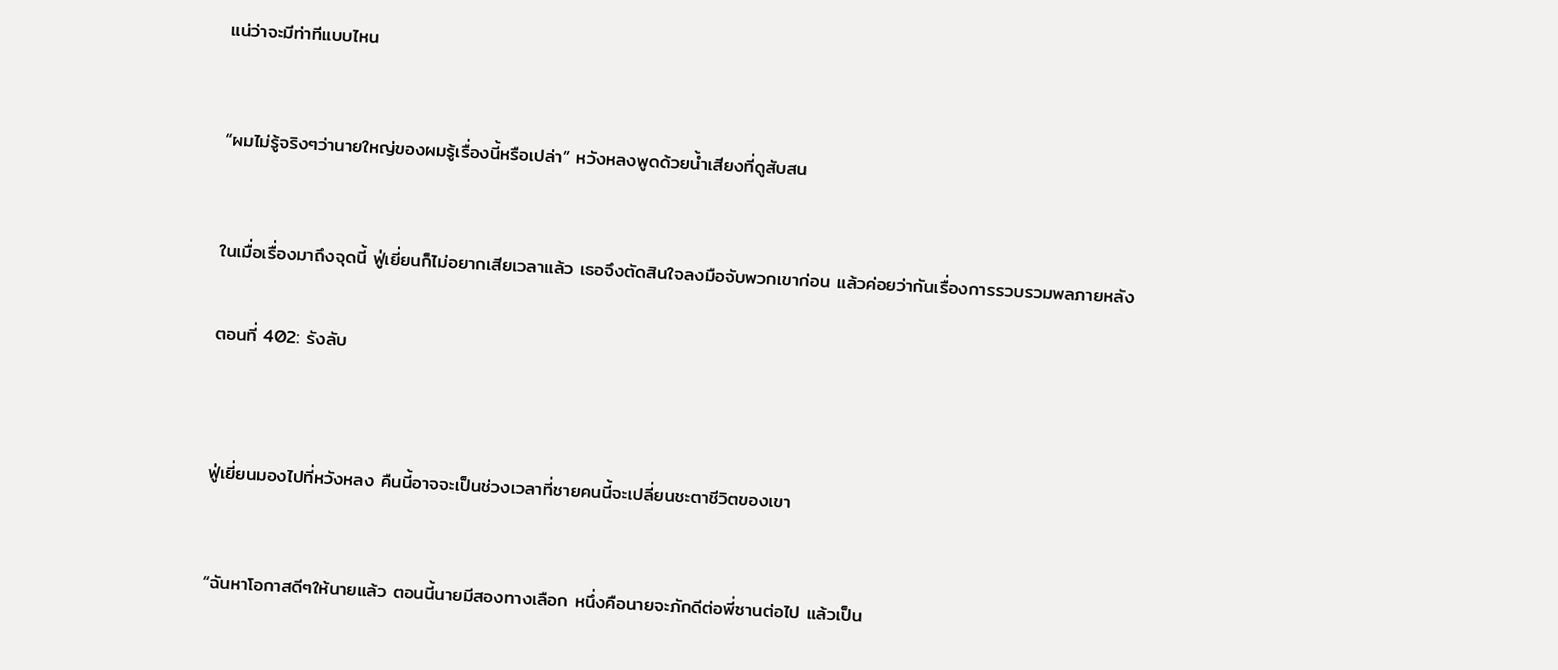แน่ว่าจะมีท่าทีแบบไหน



“ผมไม่รู้จริงๆว่านายใหญ่ของผมรู้เรื่องนี้หรือเปล่า” หวังหลงพูดด้วยน้ำเสียงที่ดูสับสน



ในเมื่อเรื่องมาถึงจุดนี้ ฟู่เยี่ยนก็ไม่อยากเสียเวลาแล้ว เธอจึงตัดสินใจลงมือจับพวกเขาก่อน แล้วค่อยว่ากันเรื่องการรวบรวมพลภายหลัง


ตอนที่ 402: รังลับ




ฟู่เยี่ยนมองไปที่หวังหลง คืนนี้อาจจะเป็นช่วงเวลาที่ชายคนนี้จะเปลี่ยนชะตาชีวิตของเขา



“ฉันหาโอกาสดีๆให้นายแล้ว ตอนนี้นายมีสองทางเลือก หนึ่งคือนายจะภักดีต่อพี่ซานต่อไป แล้วเป็น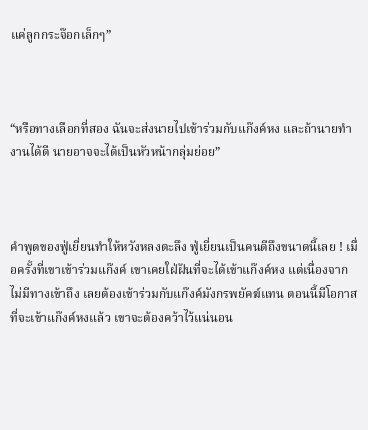แค่ลูกกระจ๊อกเล็กๆ”



“หรือทางเลือกที่สอง ฉันจะส่งนายไปเข้าร่วมกับแก๊งค์หง และถ้านายทำงานได้ดี นายอาจจะได้เป็นหัวหน้ากลุ่มย่อย”



คำพูดของฟู่เยี่ยนทำให้หวังหลงตะลึง ฟู่เยี่ยนเป็นคนดีถึงขนาดนี้เลย ! เมื่อครั้งที่เขาเข้าร่วมแก๊งค์ เขาเคยใฝ่ฝันที่จะได้เข้าแก๊งค์หง แต่เนื่องจากไม่มีทางเข้าถึง เลยต้องเข้าร่วมกับแก๊งค์มังกรพยัคฆ์แทน ตอนนี้มีโอกาสที่จะเข้าแก๊งค์หงแล้ว เขาจะต้องคว้าไว้แน่นอน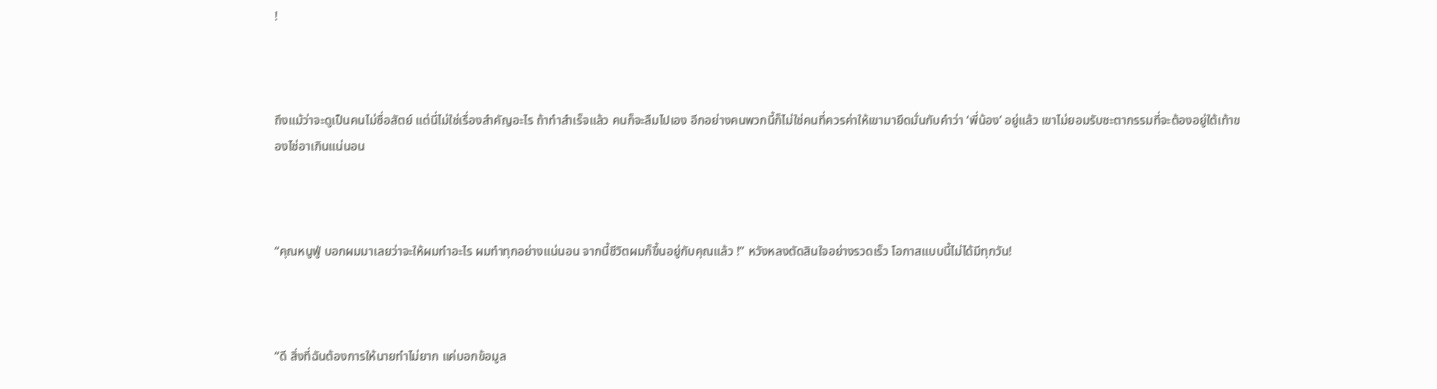!



ถึงแม้ว่าจะดูเป็นคนไม่ซื่อสัตย์ แต่นี่ไม่ใช่เรื่องสำคัญอะไร ถ้าทำสำเร็จแล้ว คนก็จะลืมไปเอง อีกอย่างคนพวกนี้ก็ไม่ใช่คนที่ควรค่าให้เขามายึดมั่นกับคำว่า ‘พี่น้อง’ อยู่แล้ว เขาไม่ยอมรับชะตากรรมที่จะต้องอยู่ใต้เท้าของไช่อาเกินแน่นอน



“คุณหนูฟู่ บอกผมมาเลยว่าจะให้ผมทำอะไร ผมทำทุกอย่างแน่นอน จากนี้ชีวิตผมก็ขึ้นอยู่กับคุณแล้ว !” หวังหลงตัดสินใจอย่างรวดเร็ว โอกาสแบบนี้ไม่ได้มีทุกวัน!



“ดี สิ่งที่ฉันต้องการให้นายทำไม่ยาก แค่บอกข้อมูล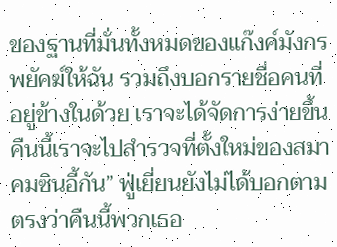ของฐานที่มั่นทั้งหมดของแก๊งค์มังกรพยัคฆ์ให้ฉัน รวมถึงบอกรายชื่อคนที่อยู่ข้างในด้วย เราจะได้จัดการง่ายขึ้น คืนนี้เราจะไปสำรวจที่ตั้งใหม่ของสมาคมซินอี้กัน” ฟู่เยี่ยนยังไม่ได้บอกตามตรงว่าคืนนี้พวกเธอ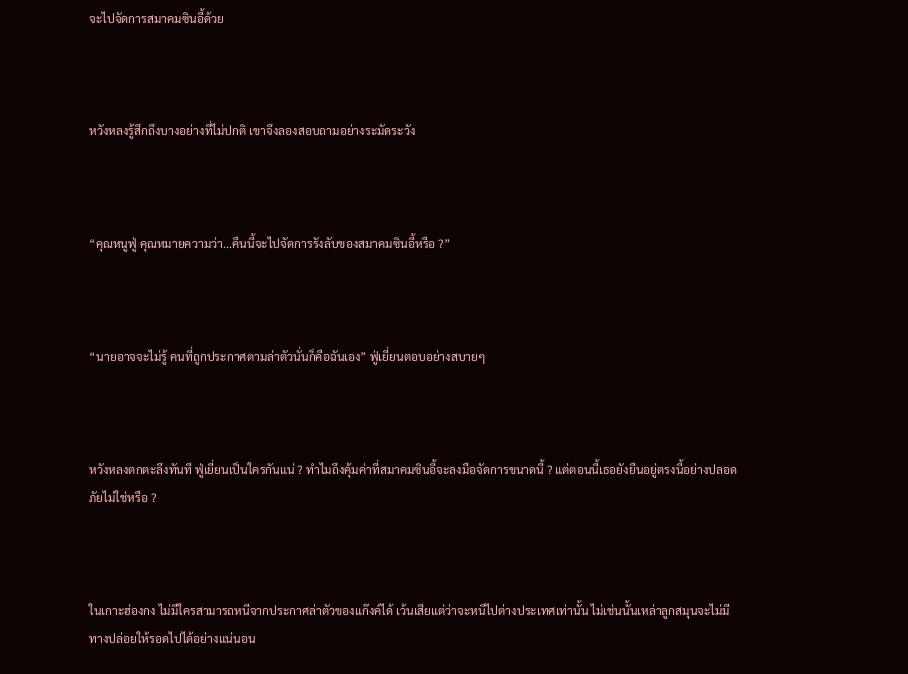จะไปจัดการสมาคมซินอี้ด้วย



หวังหลงรู้สึกถึงบางอย่างที่ไม่ปกติ เขาจึงลองสอบถามอย่างระมัดระวัง



“คุณหนูฟู่ คุณหมายความว่า...คืนนี้จะไปจัดการรังลับของสมาคมซินอี้หรือ ?”



“นายอาจจะไม่รู้ คนที่ถูกประกาศตามล่าตัวนั่นก็คือฉันเอง” ฟู่เยี่ยนตอบอย่างสบายๆ



หวังหลงตกตะลึงทันที ฟู่เยี่ยนเป็นใครกันแน่ ? ทำไมถึงคุ้มค่าที่สมาคมซินอี้จะลงมือจัดการขนาดนี้ ? แต่ตอนนี้เธอยังยืนอยู่ตรงนี้อย่างปลอดภัยไม่ใช่หรือ ?



ในเกาะฮ่องกง ไม่มีใครสามารถหนีจากประกาศล่าตัวของแก๊งค์ได้ เว้นเสียแต่ว่าจะหนีไปต่างประเทศเท่านั้น ไม่เช่นนั้นเหล่าลูกสมุนจะไม่มีทางปล่อยให้รอดไปได้อย่างแน่นอน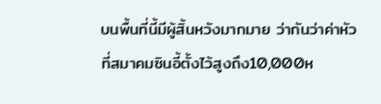บนพื้นที่นี้มีผู้สิ้นหวังมากมาย ว่ากันว่าค่าหัวที่สมาคมซินอี้ตั้งไว้สูงถึง10,000ห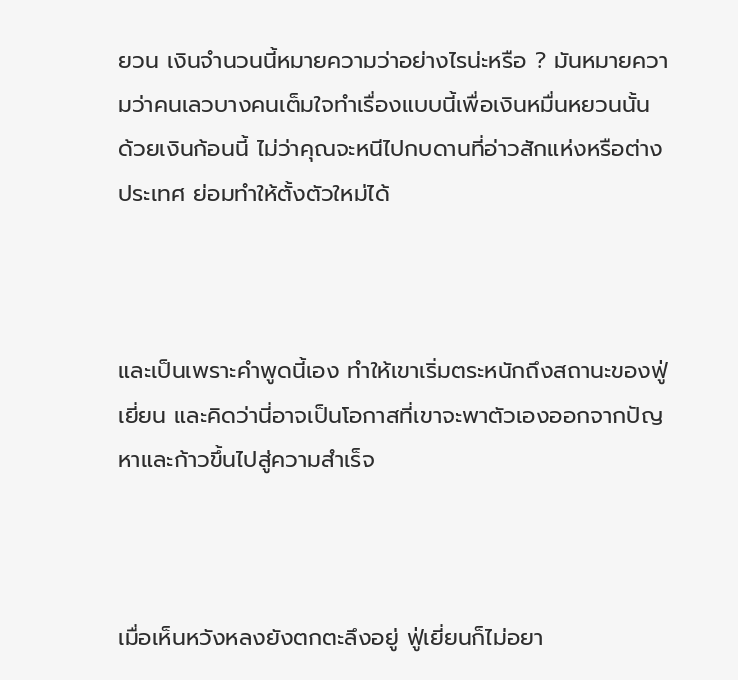ยวน เงินจำนวนนี้หมายความว่าอย่างไรน่ะหรือ ? มันหมายความว่าคนเลวบางคนเต็มใจทำเรื่องแบบนี้เพื่อเงินหมื่นหยวนนั้น ด้วยเงินก้อนนี้ ไม่ว่าคุณจะหนีไปกบดานที่อ่าวสักแห่งหรือต่างประเทศ ย่อมทำให้ตั้งตัวใหม่ได้



และเป็นเพราะคำพูดนี้เอง ทำให้เขาเริ่มตระหนักถึงสถานะของฟู่เยี่ยน และคิดว่านี่อาจเป็นโอกาสที่เขาจะพาตัวเองออกจากปัญหาและก้าวขึ้นไปสู่ความสำเร็จ



เมื่อเห็นหวังหลงยังตกตะลึงอยู่ ฟู่เยี่ยนก็ไม่อยา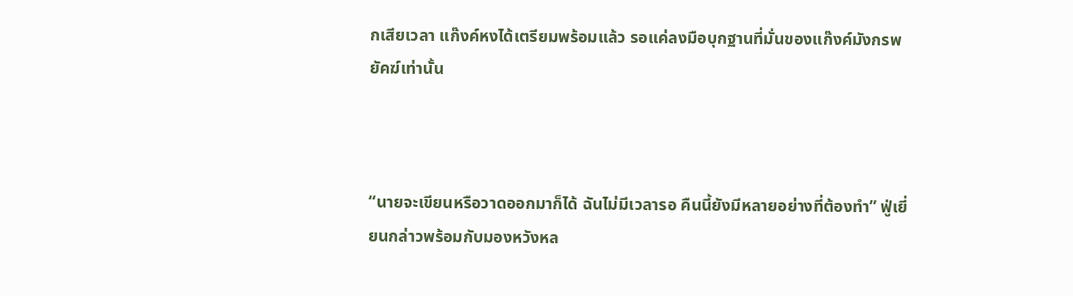กเสียเวลา แก๊งค์หงได้เตรียมพร้อมแล้ว รอแค่ลงมือบุกฐานที่มั่นของแก๊งค์มังกรพยัคฆ์เท่านั้น



“นายจะเขียนหรือวาดออกมาก็ได้ ฉันไม่มีเวลารอ คืนนี้ยังมีหลายอย่างที่ต้องทำ” ฟู่เยี่ยนกล่าวพร้อมกับมองหวังหล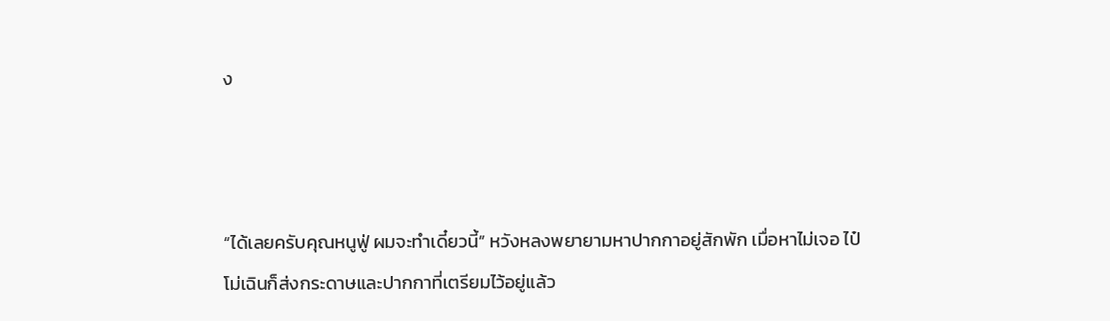ง



“ได้เลยครับคุณหนูฟู่ ผมจะทำเดี๋ยวนี้” หวังหลงพยายามหาปากกาอยู่สักพัก เมื่อหาไม่เจอ ไป๋โม่เฉินก็ส่งกระดาษและปากกาที่เตรียมไว้อยู่แล้ว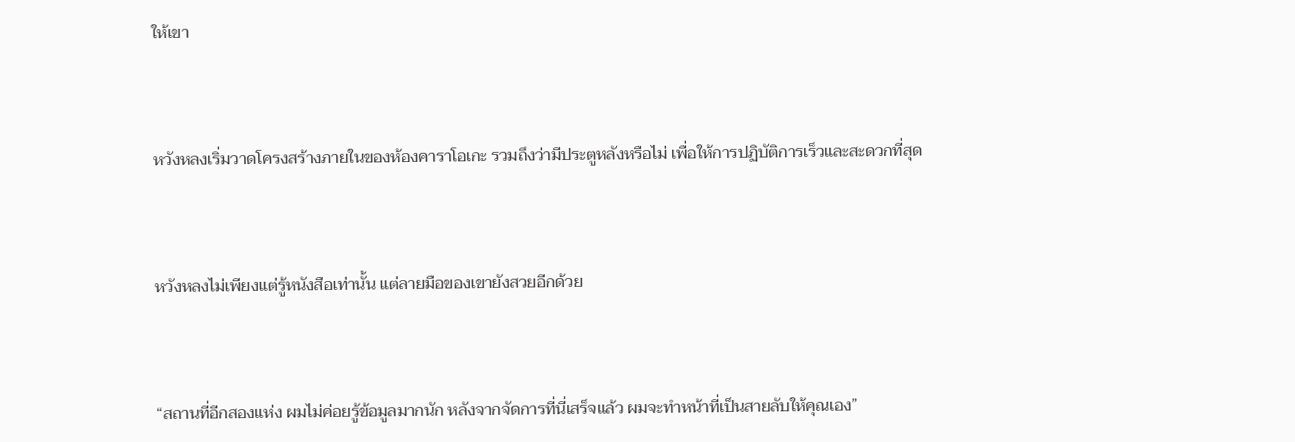ให้เขา



หวังหลงเริ่มวาดโครงสร้างภายในของห้องคาราโอเกะ รวมถึงว่ามีประตูหลังหรือไม่ เพื่อให้การปฏิบัติการเร็วและสะดวกที่สุด



หวังหลงไม่เพียงแต่รู้หนังสือเท่านั้น แต่ลายมือของเขายังสวยอีกด้วย



“สถานที่อีกสองแห่ง ผมไม่ค่อยรู้ข้อมูลมากนัก หลังจากจัดการที่นี่เสร็จแล้ว ผมจะทำหน้าที่เป็นสายลับให้คุณเอง”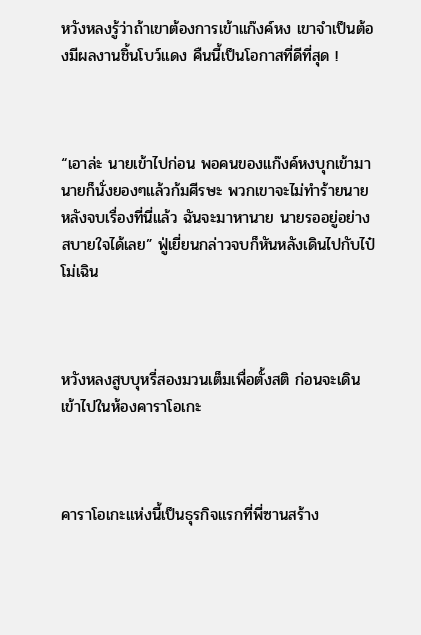หวังหลงรู้ว่าถ้าเขาต้องการเข้าแก๊งค์หง เขาจำเป็นต้องมีผลงานชิ้นโบว์แดง คืนนี้เป็นโอกาสที่ดีที่สุด !



“เอาล่ะ นายเข้าไปก่อน พอคนของแก๊งค์หงบุกเข้ามา นายก็นั่งยองๆแล้วก้มศีรษะ พวกเขาจะไม่ทำร้ายนาย หลังจบเรื่องที่นี่แล้ว ฉันจะมาหานาย นายรออยู่อย่างสบายใจได้เลย” ฟู่เยี่ยนกล่าวจบก็หันหลังเดินไปกับไป๋โม่เฉิน



หวังหลงสูบบุหรี่สองมวนเต็มเพื่อตั้งสติ ก่อนจะเดินเข้าไปในห้องคาราโอเกะ



คาราโอเกะแห่งนี้เป็นธุรกิจแรกที่พี่ซานสร้าง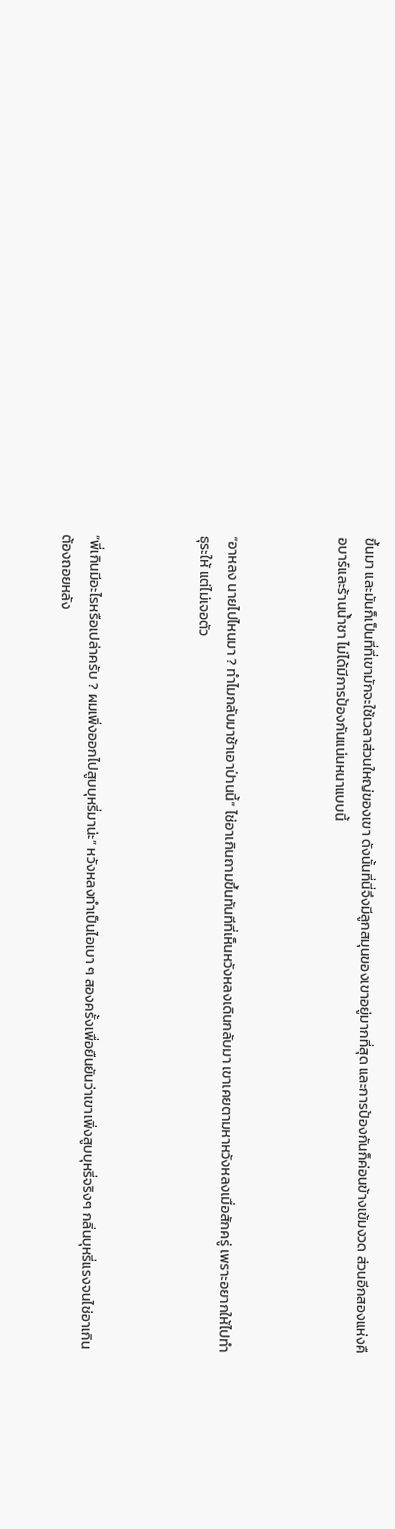ขึ้นมา และมันก็เป็นที่ที่เขามักจะใช้เวลาส่วนใหญ่ของเขา ดังนั้นที่นี่จึงมีลูกสมุนของเขาอยู่มากที่สุด และการป้องกันก็ค่อนข้างเข้มงวด ส่วนอีกสองแห่งคือบาร์และร้านน้ำชา ไม่ได้มีการป้องกันแน่นหนาแบบนี้



“อาหลง นายไปไหนมา ? ทำไมกลับมาช้าเอาป่านนี้” ไช่อาเกินถามขึ้นทันทีที่เห็นหวังหลงเดินกลับมา เขาเคยตามหาหวังหลงเมื่อสักครู่ เพราะอยากให้ไปทำธุระให้ แต่ไม่เจอตัว



“พี่เกินมีอะไรหรือเปล่าครับ ? ผมเพิ่งออกไปสูบบุหรี่มาน่ะ” หวังหลงทำเป็นไอเบา ๆ สองครั้งเพื่อยืนยันว่าเขาเพิ่งสูบบุหรี่จริงๆ กลิ่นบุหรี่แรงจนไช่อาเกินต้องถอยหลัง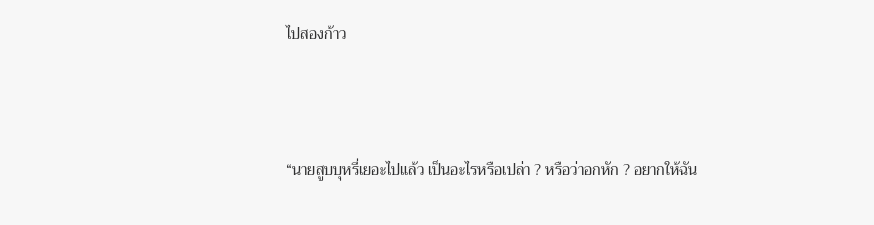ไปสองก้าว



“นายสูบบุหรี่เยอะไปแล้ว เป็นอะไรหรือเปล่า ? หรือว่าอกหัก ? อยากให้ฉัน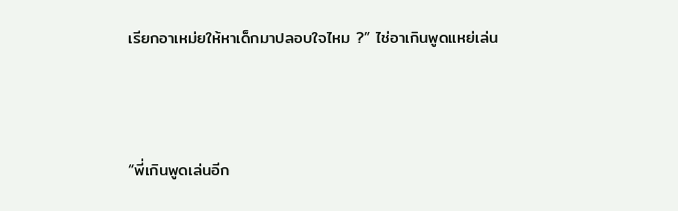เรียกอาเหม่ยให้หาเด็กมาปลอบใจไหม ?” ไช่อาเกินพูดแหย่เล่น



“พี่เกินพูดเล่นอีก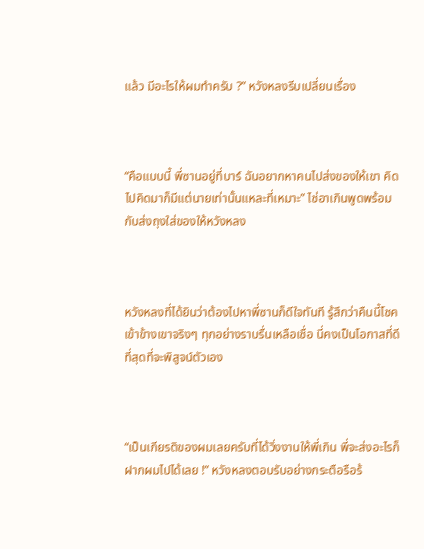แล้ว มีอะไรให้ผมทำครับ ?” หวังหลงรีบเปลี่ยนเรื่อง



“คือแบบนี้ พี่ซานอยู่ที่บาร์ ฉันอยากหาคนไปส่งของให้เขา คิดไปคิดมาก็มีแต่นายเท่านั้นแหละที่เหมาะ” ไช่อาเกินพูดพร้อมกับส่งถุงใส่ของให้หวังหลง



หวังหลงที่ได้ยินว่าต้องไปหาพี่ซานก็ดีใจทันที รู้สึกว่าคืนนี้โชคเข้าข้างเขาจริงๆ ทุกอย่างราบรื่นเหลือเชื่อ นี่คงเป็นโอกาสที่ดีที่สุดที่จะพิสูจน์ตัวเอง



“เป็นเกียรติของผมเลยครับที่ได้วิ่งงานให้พี่เกิน พี่จะส่งอะไรก็ฝากผมไปได้เลย !” หวังหลงตอบรับอย่างกระตือรือร้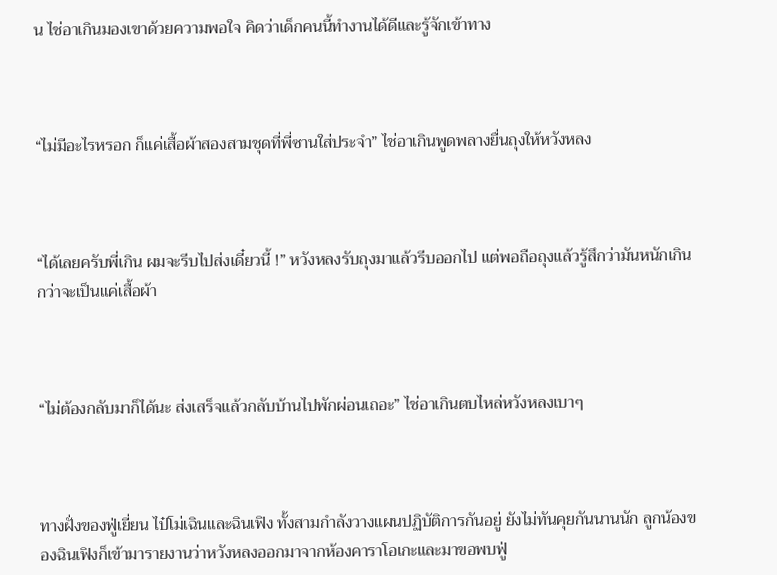น ไช่อาเกินมองเขาด้วยความพอใจ คิดว่าเด็กคนนี้ทำงานได้ดีและรู้จักเข้าทาง



“ไม่มีอะไรหรอก ก็แค่เสื้อผ้าสองสามชุดที่พี่ซานใส่ประจำ” ไช่อาเกินพูดพลางยื่นถุงให้หวังหลง



“ได้เลยครับพี่เกิน ผมจะรีบไปส่งเดี๋ยวนี้ !” หวังหลงรับถุงมาแล้วรีบออกไป แต่พอถือถุงแล้วรู้สึกว่ามันหนักเกินกว่าจะเป็นแค่เสื้อผ้า



“ไม่ต้องกลับมาก็ได้นะ ส่งเสร็จแล้วกลับบ้านไปพักผ่อนเถอะ” ไช่อาเกินตบไหล่หวังหลงเบาๆ



ทางฝั่งของฟู่เยี่ยน ไป๋โม่เฉินและฉินเฟิง ทั้งสามกำลังวางแผนปฏิบัติการกันอยู่ ยังไม่ทันคุยกันนานนัก ลูกน้องของฉินเฟิงก็เข้ามารายงานว่าหวังหลงออกมาจากห้องคาราโอเกะและมาขอพบฟู่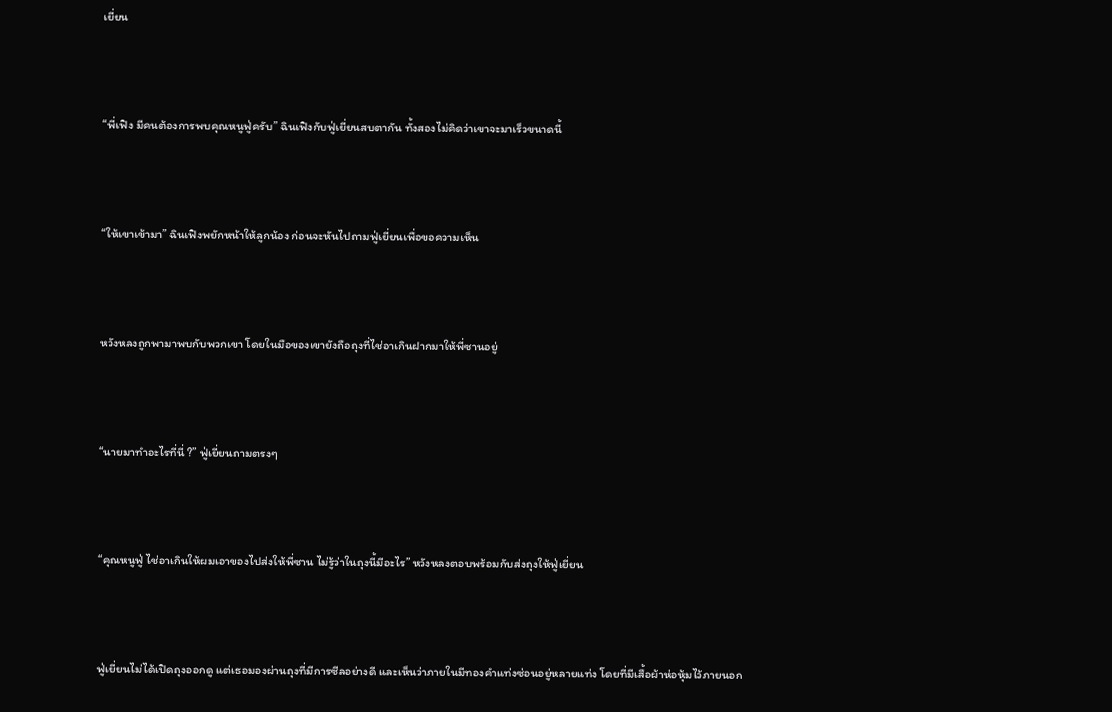เยี่ยน



“พี่เฟิง มีคนต้องการพบคุณหนูฟู่ครับ” ฉินเฟิงกับฟู่เยี่ยนสบตากัน ทั้งสองไม่คิดว่าเขาจะมาเร็วขนาดนี้



“ให้เขาเข้ามา” ฉินเฟิงพยักหน้าให้ลูกน้อง ก่อนจะหันไปถามฟู่เยี่ยนเพื่อขอความเห็น



หวังหลงถูกพามาพบกับพวกเขา โดยในมือของเขายังถือถุงที่ไช่อาเกินฝากมาให้พี่ซานอยู่



“นายมาทำอะไรที่นี่ ?” ฟู่เยี่ยนถามตรงๆ



“คุณหนูฟู่ ไช่อาเกินให้ผมเอาของไปส่งให้พี่ซาน ไม่รู้ว่าในถุงนี้มีอะไร” หวังหลงตอบพร้อมกับส่งถุงให้ฟู่เยี่ยน



ฟู่เยี่ยนไม่ได้เปิดถุงออกดู แต่เธอมองผ่านถุงที่มีการซีลอย่างดี และเห็นว่าภายในมีทองคำแท่งซ่อนอยู่หลายแท่ง โดยที่มีเสื้อผ้าห่อหุ้มไว้ภายนอก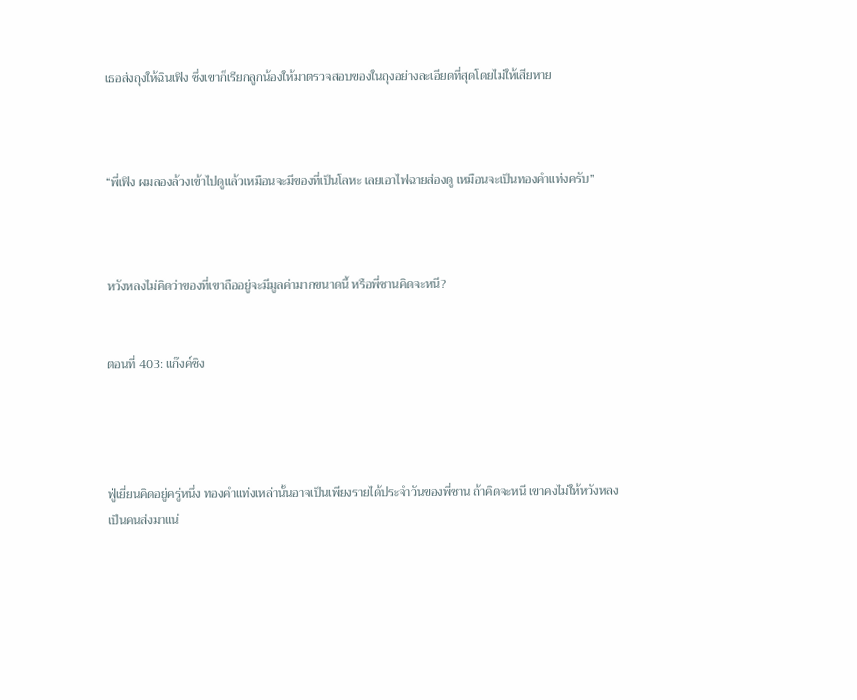เธอส่งถุงให้ฉินเฟิง ซึ่งเขาก็เรียกลูกน้องให้มาตรวจสอบของในถุงอย่างละเอียดที่สุดโดยไม่ให้เสียหาย



“พี่เฟิง ผมลองล้วงเข้าไปดูแล้วเหมือนจะมีของที่เป็นโลหะ เลยเอาไฟฉายส่องดู เหมือนจะเป็นทองคำแท่งครับ”



หวังหลงไม่คิดว่าของที่เขาถืออยู่จะมีมูลค่ามากขนาดนี้ หรือพี่ซานคิดจะหนี?


ตอนที่ 403: แก๊งค์ชิง




ฟู่เยี่ยนคิดอยู่ครู่หนึ่ง ทองคำแท่งเหล่านั้นอาจเป็นเพียงรายได้ประจำวันของพี่ซาน ถ้าคิดจะหนี เขาคงไม่ให้หวังหลงเป็นคนส่งมาแน่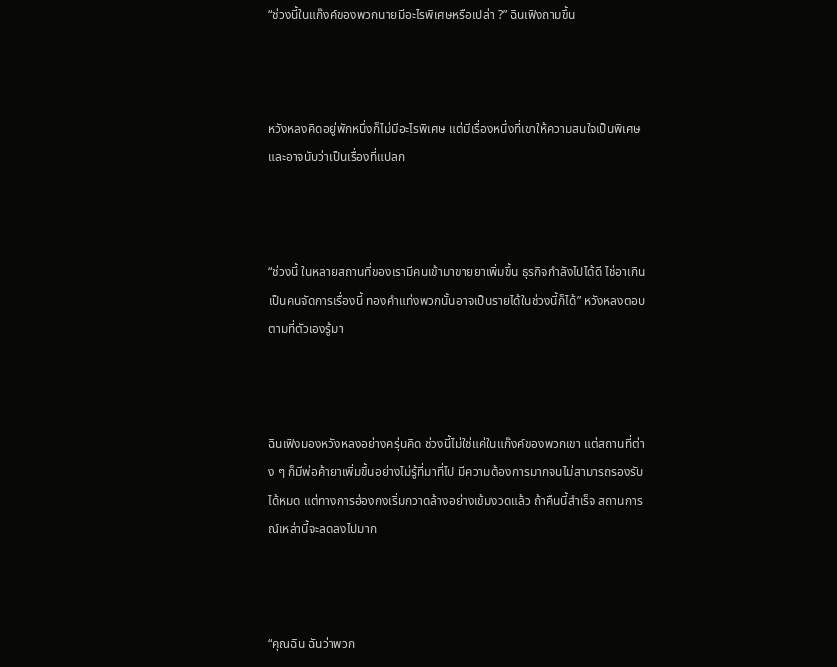“ช่วงนี้ในแก๊งค์ของพวกนายมีอะไรพิเศษหรือเปล่า ?” ฉินเฟิงถามขึ้น



หวังหลงคิดอยู่พักหนึ่งก็ไม่มีอะไรพิเศษ แต่มีเรื่องหนึ่งที่เขาให้ความสนใจเป็นพิเศษ และอาจนับว่าเป็นเรื่องที่แปลก



“ช่วงนี้ ในหลายสถานที่ของเรามีคนเข้ามาขายยาเพิ่มขึ้น ธุรกิจกำลังไปได้ดี ไช่อาเกินเป็นคนจัดการเรื่องนี้ ทองคำแท่งพวกนั้นอาจเป็นรายได้ในช่วงนี้ก็ได้” หวังหลงตอบตามที่ตัวเองรู้มา



ฉินเฟิงมองหวังหลงอย่างครุ่นคิด ช่วงนี้ไม่ใช่แค่ในแก๊งค์ของพวกเขา แต่สถานที่ต่าง ๆ ก็มีพ่อค้ายาเพิ่มขึ้นอย่างไม่รู้ที่มาที่ไป มีความต้องการมากจนไม่สามารถรองรับได้หมด แต่ทางการฮ่องกงเริ่มกวาดล้างอย่างเข้มงวดแล้ว ถ้าคืนนี้สำเร็จ สถานการณ์เหล่านี้จะลดลงไปมาก



“คุณฉิน ฉันว่าพวก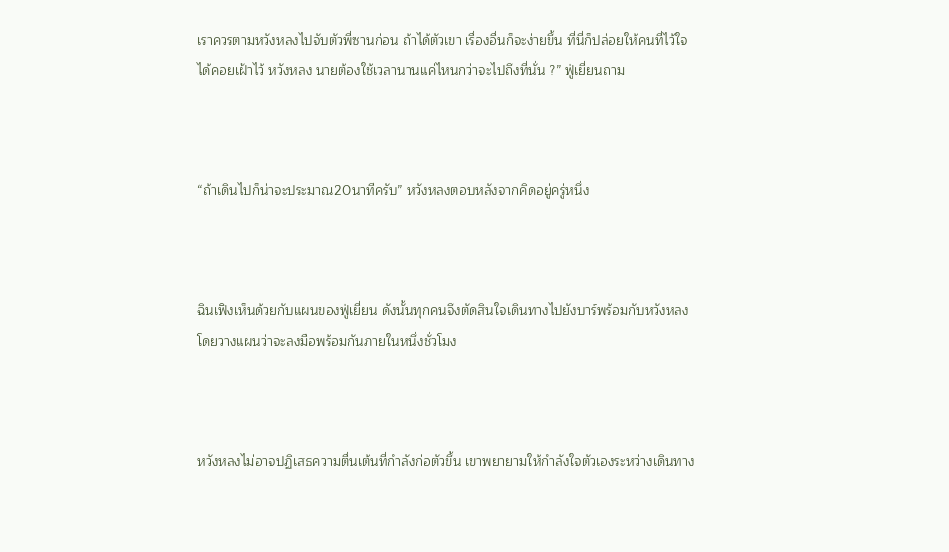เราควรตามหวังหลงไปจับตัวพี่ซานก่อน ถ้าได้ตัวเขา เรื่องอื่นก็จะง่ายขึ้น ที่นี่ก็ปล่อยให้คนที่ไว้ใจได้คอยเฝ้าไว้ หวังหลง นายต้องใช้เวลานานแค่ไหนกว่าจะไปถึงที่นั่น ?” ฟู่เยี่ยนถาม



“ถ้าเดินไปก็น่าจะประมาณ20นาทีครับ” หวังหลงตอบหลังจากคิดอยู่ครู่หนึ่ง



ฉินเฟิงเห็นด้วยกับแผนของฟู่เยี่ยน ดังนั้นทุกคนจึงตัดสินใจเดินทางไปยังบาร์พร้อมกับหวังหลง โดยวางแผนว่าจะลงมือพร้อมกันภายในหนึ่งชั่วโมง



หวังหลงไม่อาจปฏิเสธความตื่นเต้นที่กำลังก่อตัวขึ้น เขาพยายามให้กำลังใจตัวเองระหว่างเดินทาง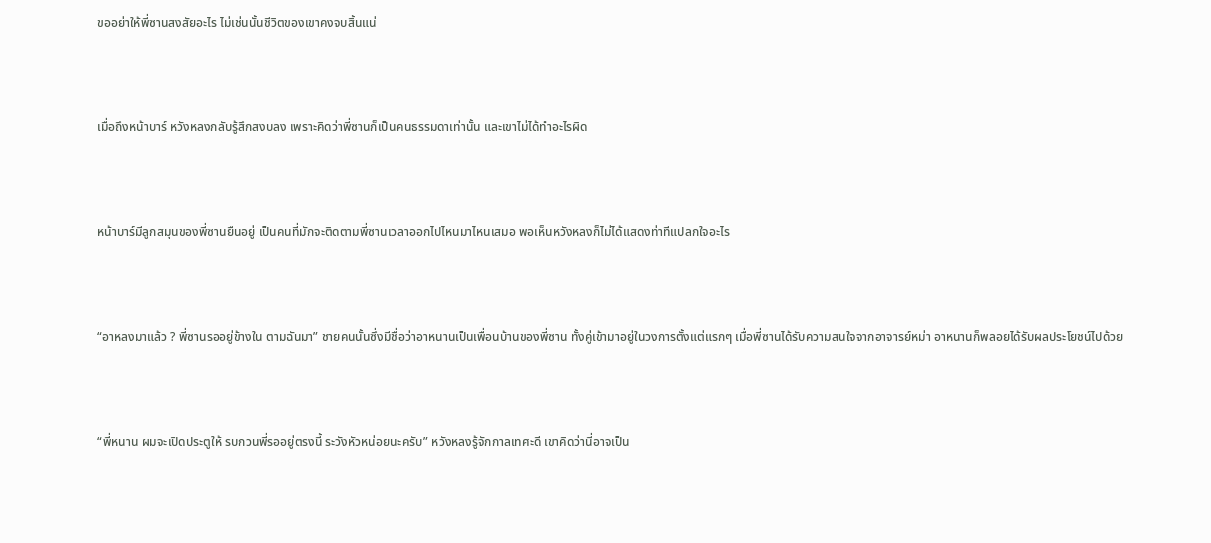ขออย่าให้พี่ซานสงสัยอะไร ไม่เช่นนั้นชีวิตของเขาคงจบสิ้นแน่



เมื่อถึงหน้าบาร์ หวังหลงกลับรู้สึกสงบลง เพราะคิดว่าพี่ซานก็เป็นคนธรรมดาเท่านั้น และเขาไม่ได้ทำอะไรผิด



หน้าบาร์มีลูกสมุนของพี่ซานยืนอยู่ เป็นคนที่มักจะติดตามพี่ซานเวลาออกไปไหนมาไหนเสมอ พอเห็นหวังหลงก็ไม่ได้แสดงท่าทีแปลกใจอะไร



“อาหลงมาแล้ว ? พี่ซานรออยู่ข้างใน ตามฉันมา” ชายคนนั้นซึ่งมีชื่อว่าอาหนานเป็นเพื่อนบ้านของพี่ซาน ทั้งคู่เข้ามาอยู่ในวงการตั้งแต่แรกๆ เมื่อพี่ซานได้รับความสนใจจากอาจารย์หม่า อาหนานก็พลอยได้รับผลประโยชน์ไปด้วย



“พี่หนาน ผมจะเปิดประตูให้ รบกวนพี่รออยู่ตรงนี้ ระวังหัวหน่อยนะครับ” หวังหลงรู้จักกาลเทศะดี เขาคิดว่านี่อาจเป็น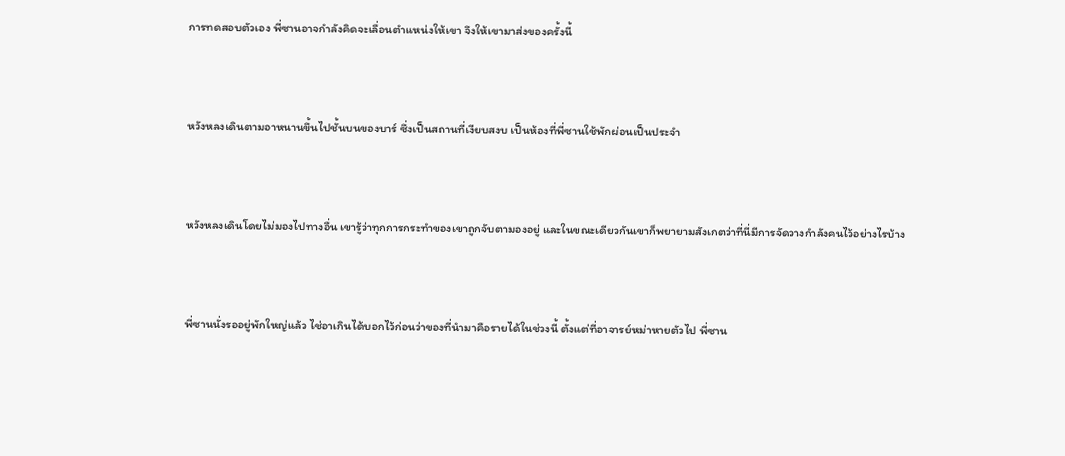การทดสอบตัวเอง พี่ซานอาจกำลังคิดจะเลื่อนตำแหน่งให้เขา จึงให้เขามาส่งของครั้งนี้



หวังหลงเดินตามอาหนานขึ้นไปชั้นบนของบาร์ ซึ่งเป็นสถานที่เงียบสงบ เป็นห้องที่พี่ซานใช้พักผ่อนเป็นประจำ



หวังหลงเดินโดยไม่มองไปทางอื่น เขารู้ว่าทุกการกระทำของเขาถูกจับตามองอยู่ และในขณะเดียวกันเขาก็พยายามสังเกตว่าที่นี่มีการจัดวางกำลังคนไว้อย่างไรบ้าง



พี่ซานนั่งรออยู่พักใหญ่แล้ว ไช่อาเกินได้บอกไว้ก่อนว่าของที่นำมาคือรายได้ในช่วงนี้ ตั้งแต่ที่อาจารย์หม่าหายตัวไป พี่ซาน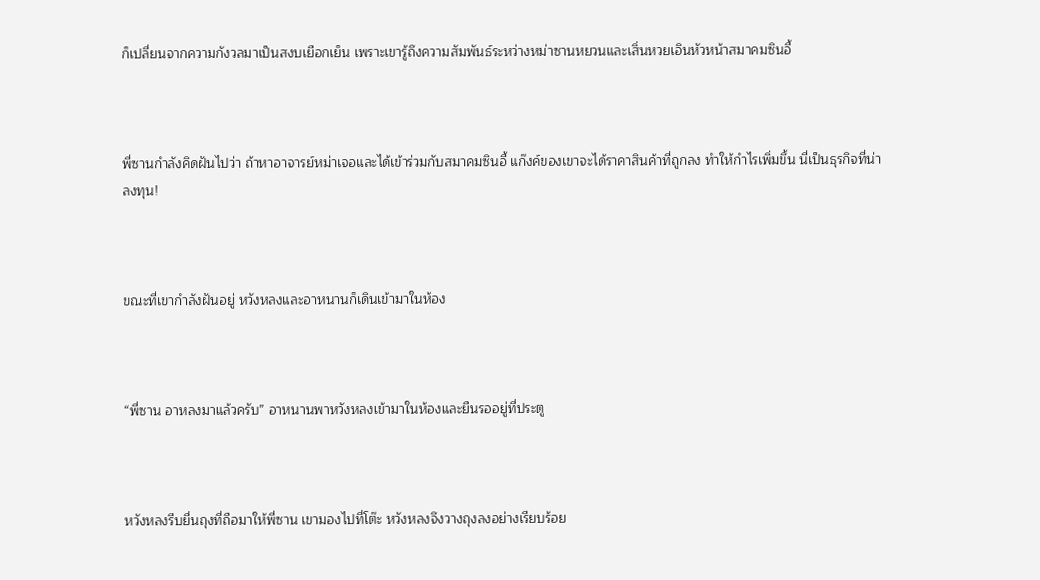ก็เปลี่ยนจากความกังวลมาเป็นสงบเยือกเย็น เพราะเขารู้ถึงความสัมพันธ์ระหว่างหม่าซานหยวนและเสิ่นหวยเอินหัวหน้าสมาคมซินอี้



พี่ซานกำลังคิดฝันไปว่า ถ้าหาอาจารย์หม่าเจอและได้เข้าร่วมกับสมาคมซินอี้ แก๊งค์ของเขาจะได้ราคาสินค้าที่ถูกลง ทำให้กำไรเพิ่มขึ้น นี่เป็นธุรกิจที่น่าลงทุน!



ขณะที่เขากำลังฝันอยู่ หวังหลงและอาหนานก็เดินเข้ามาในห้อง



“พี่ซาน อาหลงมาแล้วครับ” อาหนานพาหวังหลงเข้ามาในห้องและยืนรออยู่ที่ประตู



หวังหลงรีบยื่นถุงที่ถือมาให้พี่ซาน เขามองไปที่โต๊ะ หวังหลงจึงวางถุงลงอย่างเรียบร้อย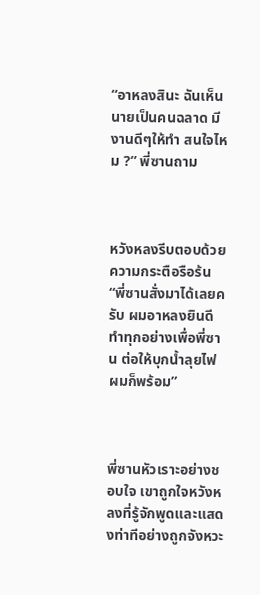“อาหลงสินะ ฉันเห็นนายเป็นคนฉลาด มีงานดีๆให้ทำ สนใจไหม ?” พี่ซานถาม



หวังหลงรีบตอบด้วยความกระตือรือร้น “พี่ซานสั่งมาได้เลยครับ ผมอาหลงยินดีทำทุกอย่างเพื่อพี่ซาน ต่อให้บุกน้ำลุยไฟ ผมก็พร้อม”



พี่ซานหัวเราะอย่างชอบใจ เขาถูกใจหวังหลงที่รู้จักพูดและแสดงท่าทีอย่างถูกจังหวะ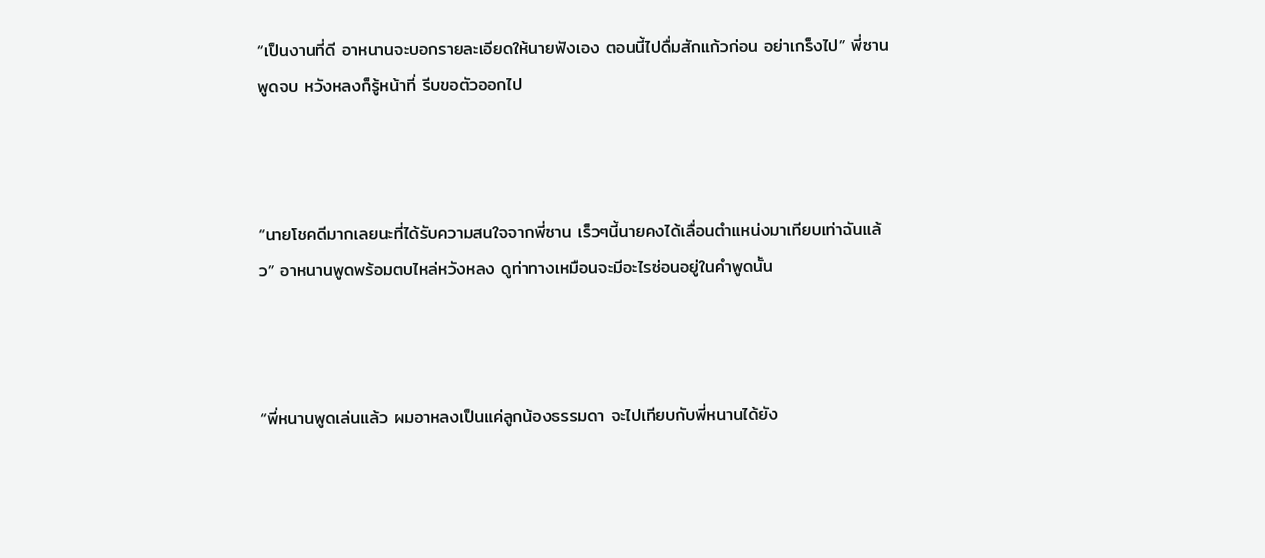“เป็นงานที่ดี อาหนานจะบอกรายละเอียดให้นายฟังเอง ตอนนี้ไปดื่มสักแก้วก่อน อย่าเกร็งไป” พี่ซานพูดจบ หวังหลงก็รู้หน้าที่ รีบขอตัวออกไป



“นายโชคดีมากเลยนะที่ได้รับความสนใจจากพี่ซาน เร็วๆนี้นายคงได้เลื่อนตำแหน่งมาเทียบเท่าฉันแล้ว” อาหนานพูดพร้อมตบไหล่หวังหลง ดูท่าทางเหมือนจะมีอะไรซ่อนอยู่ในคำพูดนั้น



“พี่หนานพูดเล่นแล้ว ผมอาหลงเป็นแค่ลูกน้องธรรมดา จะไปเทียบกับพี่หนานได้ยัง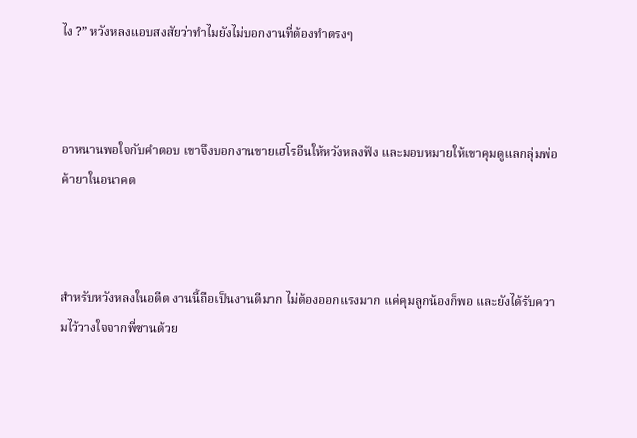ไง ?” หวังหลงแอบสงสัยว่าทำไมยังไม่บอกงานที่ต้องทำตรงๆ



อาหนานพอใจกับคำตอบ เขาจึงบอกงานขายเฮโรอีนให้หวังหลงฟัง และมอบหมายให้เขาคุมดูแลกลุ่มพ่อค้ายาในอนาคต



สำหรับหวังหลงในอดีต งานนี้ถือเป็นงานดีมาก ไม่ต้องออกแรงมาก แค่คุมลูกน้องก็พอ และยังได้รับความไว้วางใจจากพี่ซานด้วย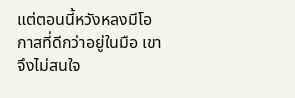แต่ตอนนี้หวังหลงมีโอกาสที่ดีกว่าอยู่ในมือ เขาจึงไม่สนใจ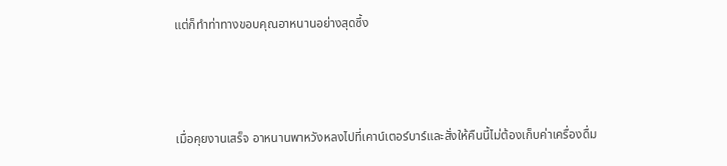แต่ก็ทำท่าทางขอบคุณอาหนานอย่างสุดซึ้ง



เมื่อคุยงานเสร็จ อาหนานพาหวังหลงไปที่เคาน์เตอร์บาร์และสั่งให้คืนนี้ไม่ต้องเก็บค่าเครื่องดื่ม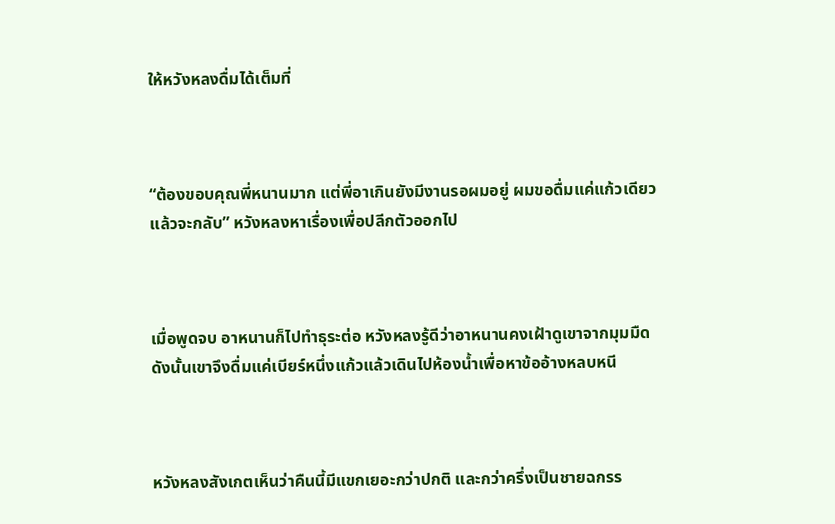ให้หวังหลงดื่มได้เต็มที่



“ต้องขอบคุณพี่หนานมาก แต่พี่อาเกินยังมีงานรอผมอยู่ ผมขอดื่มแค่แก้วเดียวแล้วจะกลับ” หวังหลงหาเรื่องเพื่อปลีกตัวออกไป



เมื่อพูดจบ อาหนานก็ไปทำธุระต่อ หวังหลงรู้ดีว่าอาหนานคงเฝ้าดูเขาจากมุมมืด ดังนั้นเขาจึงดื่มแค่เบียร์หนึ่งแก้วแล้วเดินไปห้องน้ำเพื่อหาข้ออ้างหลบหนี



หวังหลงสังเกตเห็นว่าคืนนี้มีแขกเยอะกว่าปกติ และกว่าครึ่งเป็นชายฉกรร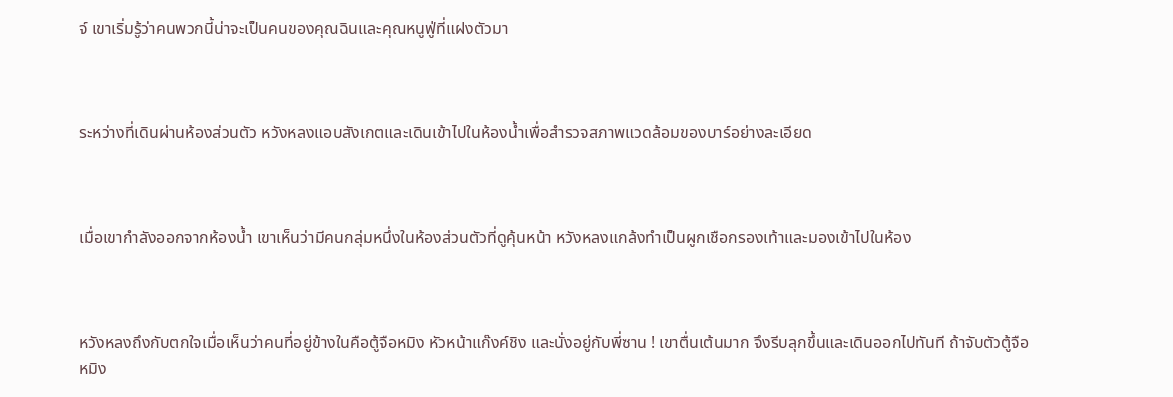จ์ เขาเริ่มรู้ว่าคนพวกนี้น่าจะเป็นคนของคุณฉินและคุณหนูฟู่ที่แฝงตัวมา



ระหว่างที่เดินผ่านห้องส่วนตัว หวังหลงแอบสังเกตและเดินเข้าไปในห้องน้ำเพื่อสำรวจสภาพแวดล้อมของบาร์อย่างละเอียด



เมื่อเขากำลังออกจากห้องน้ำ เขาเห็นว่ามีคนกลุ่มหนึ่งในห้องส่วนตัวที่ดูคุ้นหน้า หวังหลงแกล้งทำเป็นผูกเชือกรองเท้าและมองเข้าไปในห้อง



หวังหลงถึงกับตกใจเมื่อเห็นว่าคนที่อยู่ข้างในคือตู้จือหมิง หัวหน้าแก๊งค์ชิง และนั่งอยู่กับพี่ซาน ! เขาตื่นเต้นมาก จึงรีบลุกขึ้นและเดินออกไปทันที ถ้าจับตัวตู้จือหมิง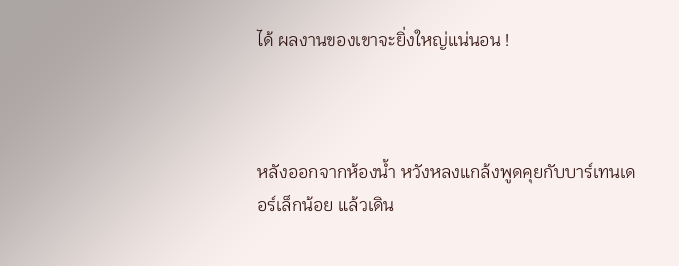ได้ ผลงานของเขาจะยิ่งใหญ่แน่นอน !



หลังออกจากห้องน้ำ หวังหลงแกล้งพูดคุยกับบาร์เทนเดอร์เล็กน้อย แล้วเดิน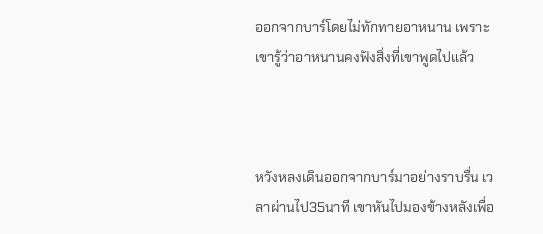ออกจากบาร์โดยไม่ทักทายอาหนาน เพราะเขารู้ว่าอาหนานคงฟังสิ่งที่เขาพูดไปแล้ว



หวังหลงเดินออกจากบาร์มาอย่างราบรื่น เวลาผ่านไป35นาที เขาหันไปมองข้างหลังเพื่อ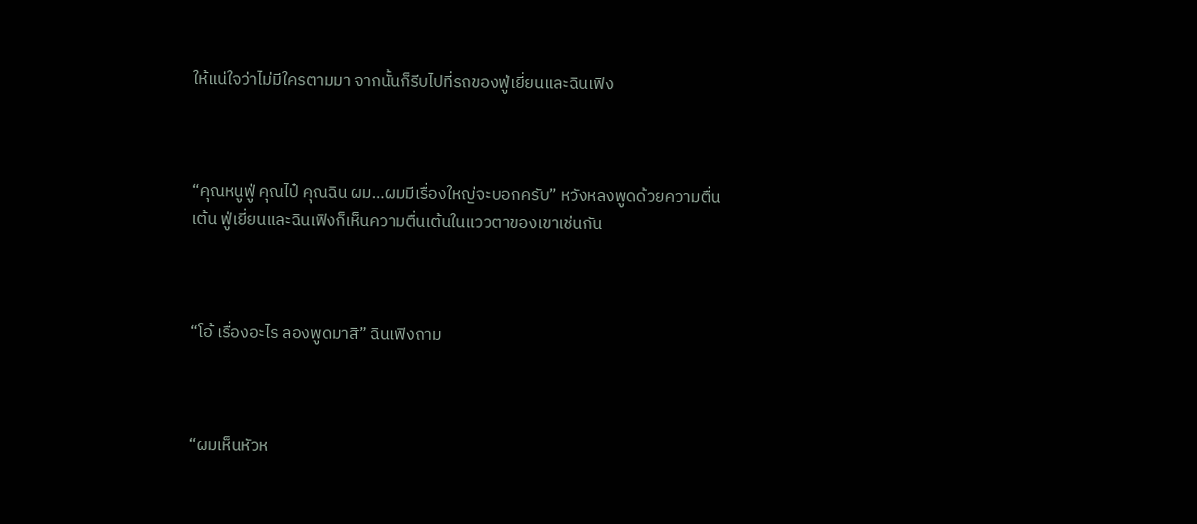ให้แน่ใจว่าไม่มีใครตามมา จากนั้นก็รีบไปที่รถของฟู่เยี่ยนและฉินเฟิง



“คุณหนูฟู่ คุณไป๋ คุณฉิน ผม…ผมมีเรื่องใหญ่จะบอกครับ” หวังหลงพูดด้วยความตื่นเต้น ฟู่เยี่ยนและฉินเฟิงก็เห็นความตื่นเต้นในแววตาของเขาเช่นกัน



“โอ้ เรื่องอะไร ลองพูดมาสิ” ฉินเฟิงถาม



“ผมเห็นหัวห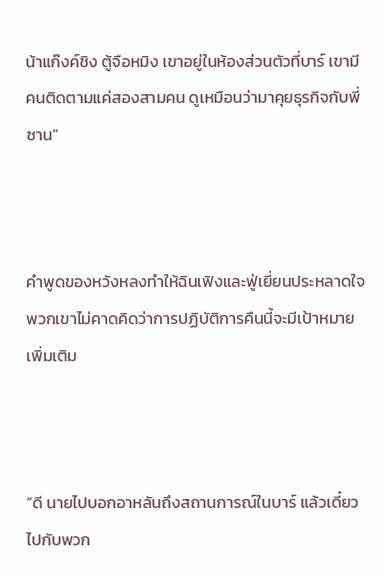น้าแก๊งค์ชิง ตู้จือหมิง เขาอยู่ในห้องส่วนตัวที่บาร์ เขามีคนติดตามแค่สองสามคน ดูเหมือนว่ามาคุยธุรกิจกับพี่ซาน"



คำพูดของหวังหลงทำให้ฉินเฟิงและฟู่เยี่ยนประหลาดใจ พวกเขาไม่คาดคิดว่าการปฏิบัติการคืนนี้จะมีเป้าหมายเพิ่มเติม



“ดี นายไปบอกอาหลันถึงสถานการณ์ในบาร์ แล้วเดี๋ยวไปกับพวก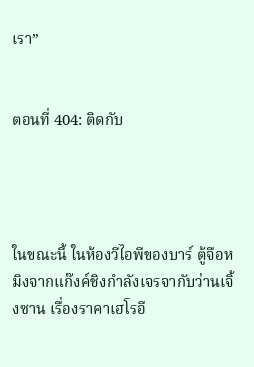เรา”


ตอนที่ 404: ติดกับ




ในขณะนี้ ในห้องวีไอพีของบาร์ ตู้จือหมิงจากแก๊งค์ชิงกำลังเจรจากับว่านเจิ้งซาน เรื่องราคาเฮโรอี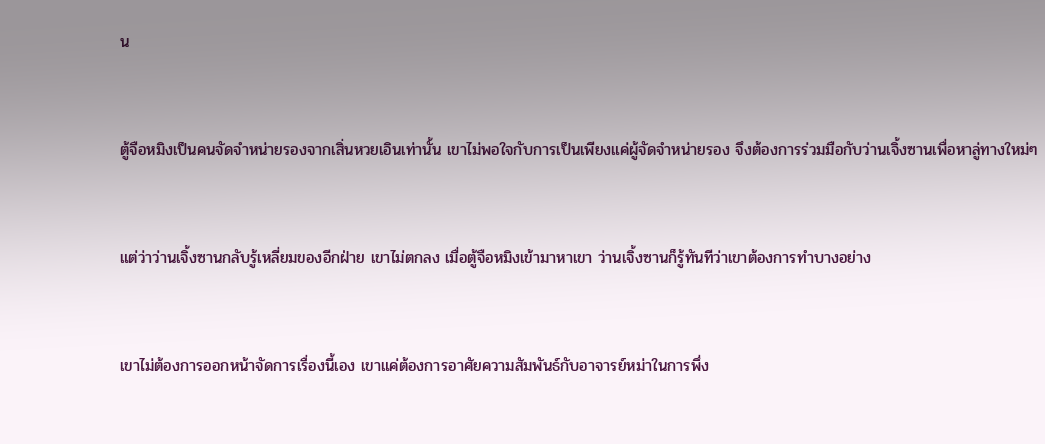น



ตู้จือหมิงเป็นคนจัดจำหน่ายรองจากเสิ่นหวยเอินเท่านั้น เขาไม่พอใจกับการเป็นเพียงแค่ผู้จัดจำหน่ายรอง จึงต้องการร่วมมือกับว่านเจิ้งซานเพื่อหาลู่ทางใหม่ๆ



แต่ว่าว่านเจิ้งซานกลับรู้เหลี่ยมของอีกฝ่าย เขาไม่ตกลง เมื่อตู้จือหมิงเข้ามาหาเขา ว่านเจิ้งซานก็รู้ทันทีว่าเขาต้องการทำบางอย่าง



เขาไม่ต้องการออกหน้าจัดการเรื่องนี้เอง เขาแค่ต้องการอาศัยความสัมพันธ์กับอาจารย์หม่าในการพึ่ง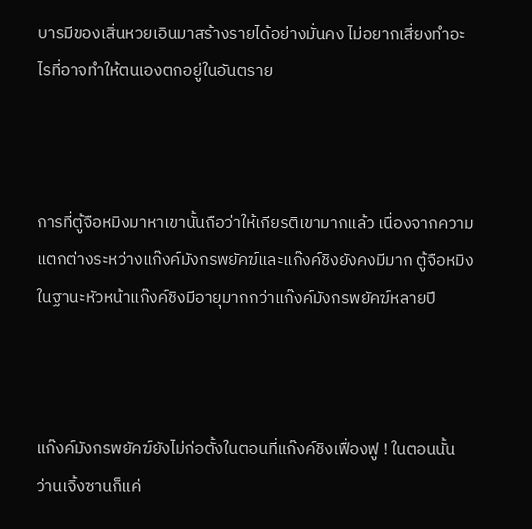บารมีของเสิ่นหวยเอินมาสร้างรายได้อย่างมั่นคง ไม่อยากเสี่ยงทำอะไรที่อาจทำให้ตนเองตกอยู่ในอันตราย



การที่ตู้จือหมิงมาหาเขานั้นถือว่าให้เกียรติเขามากแล้ว เนื่องจากความแตกต่างระหว่างแก๊งค์มังกรพยัคฆ์และแก๊งค์ชิงยังคงมีมาก ตู้จือหมิงในฐานะหัวหน้าแก๊งค์ชิงมีอายุมากกว่าแก๊งค์มังกรพยัคฆ์หลายปี



แก๊งค์มังกรพยัคฆ์ยังไม่ก่อตั้งในตอนที่แก๊งค์ชิงเฟื่องฟู ! ในตอนนั้น ว่านเจิ้งซานก็แค่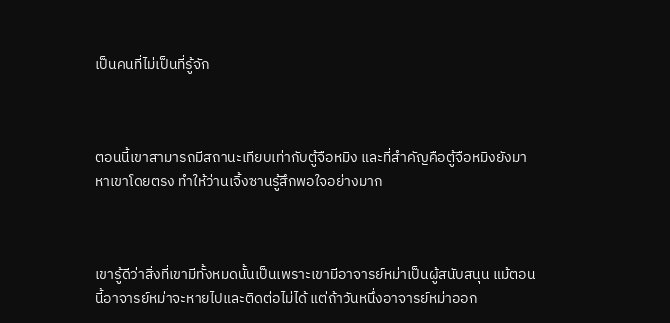เป็นคนที่ไม่เป็นที่รู้จัก



ตอนนี้เขาสามารถมีสถานะเทียบเท่ากับตู้จือหมิง และที่สำคัญคือตู้จือหมิงยังมาหาเขาโดยตรง ทำให้ว่านเจิ้งซานรู้สึกพอใจอย่างมาก



เขารู้ดีว่าสิ่งที่เขามีทั้งหมดนั้นเป็นเพราะเขามีอาจารย์หม่าเป็นผู้สนับสนุน แม้ตอนนี้อาจารย์หม่าจะหายไปและติดต่อไม่ได้ แต่ถ้าวันหนึ่งอาจารย์หม่าออก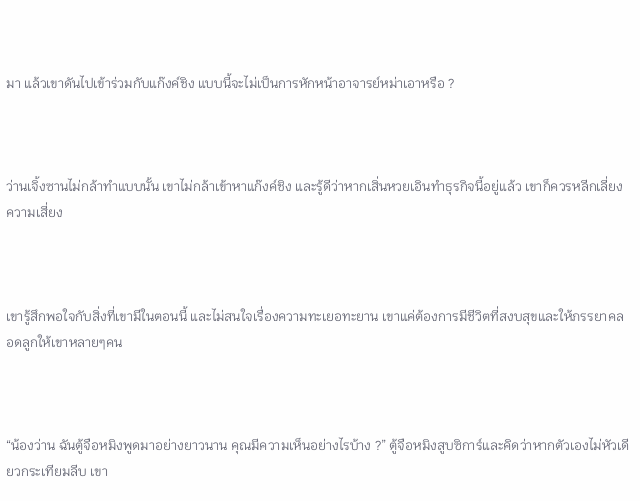มา แล้วเขาดันไปเข้าร่วมกับแก๊งค์ชิง แบบนี้จะไม่เป็นการหักหน้าอาจารย์หม่าเอาหรือ ?



ว่านเจิ้งซานไม่กล้าทำแบบนั้น เขาไม่กล้าเข้าหาแก๊งค์ชิง และรู้ดีว่าหากเสิ่นหวยเอินทำธุรกิจนี้อยู่แล้ว เขาก็ควรหลีกเลี่ยงความเสี่ยง



เขารู้สึกพอใจกับสิ่งที่เขามีในตอนนี้ และไม่สนใจเรื่องความทะเยอทะยาน เขาแค่ต้องการมีชีวิตที่สงบสุขและให้ภรรยาคลอดลูกให้เขาหลายๆคน



“น้องว่าน ฉันตู้จือหมิงพูดมาอย่างยาวนาน คุณมีความเห็นอย่างไรบ้าง ?” ตู้จือหมิงสูบซิการ์และคิดว่าหากตัวเองไม่หัวเดียวกระเทียมลีบ เขา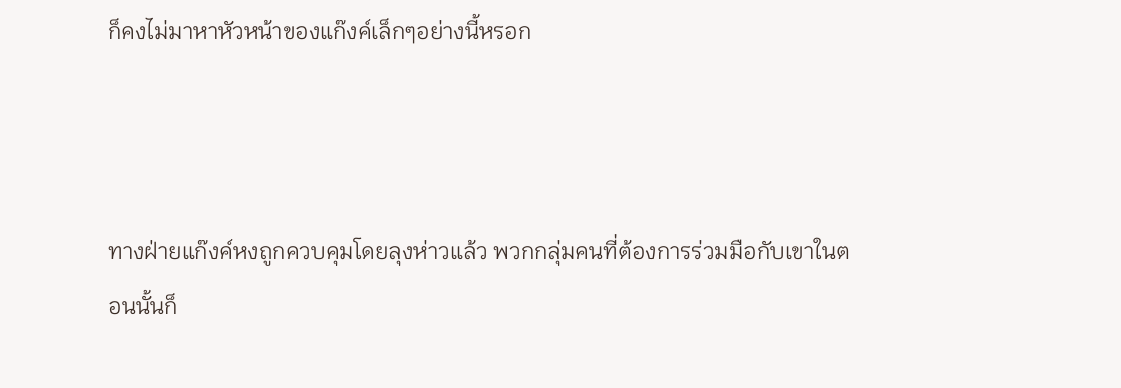ก็คงไม่มาหาหัวหน้าของแก๊งค์เล็กๆอย่างนี้หรอก



ทางฝ่ายแก๊งค์หงถูกควบคุมโดยลุงห่าวแล้ว พวกกลุ่มคนที่ต้องการร่วมมือกับเขาในตอนนั้นก็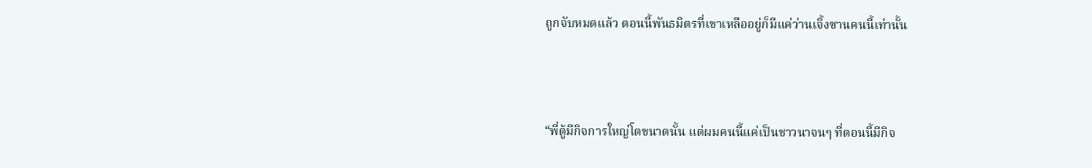ถูกจับหมดแล้ว ตอนนี้พันธมิตรที่เขาเหลืออยู่ก็มีแค่ว่านเจิ้งซานคนนี้เท่านั้น



“พี่ตู้มีกิจการใหญ่โตขนาดนั้น แต่ผมคนนี้แค่เป็นชาวนาจนๆ ที่ตอนนี้มีกิจ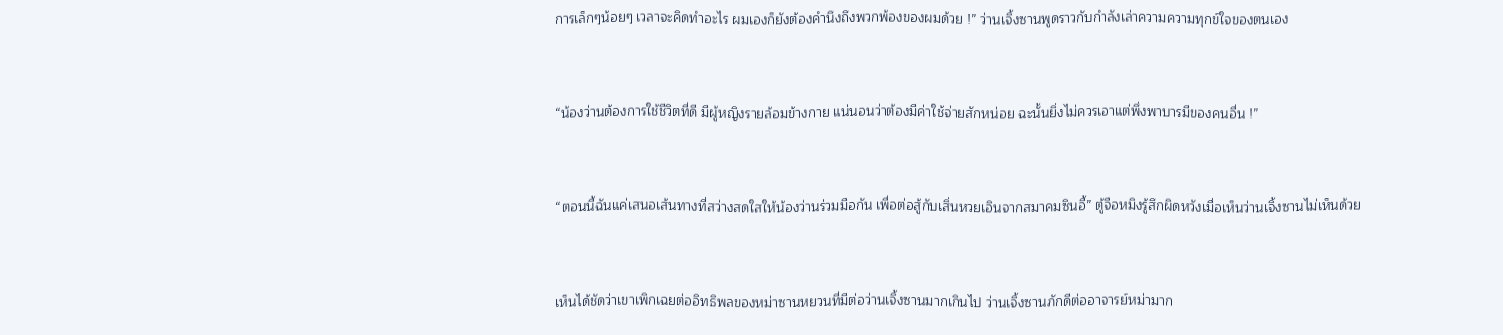การเล็กๆน้อยๆ เวลาจะคิดทำอะไร ผมเองก็ยังต้องคำนึงถึงพวกพ้องของผมด้วย !” ว่านเจิ้งซานพูดราวกับกำลังเล่าความความทุกข์ใจของตนเอง



“น้องว่านต้องการใช้ชีวิตที่ดี มีผู้หญิงรายล้อมข้างกาย แน่นอนว่าต้องมีค่าใช้จ่ายสักหน่อย ฉะนั้นยิ่งไม่ควรเอาแต่พึ่งพาบารมีของคนอื่น !”



“ตอนนี้ฉันแค่เสนอเส้นทางที่สว่างสดใสให้น้องว่านร่วมมือกัน เพื่อต่อสู้กับเสิ่นหวยเอินจากสมาคมซินอี้” ตู้จือหมิงรู้สึกผิดหวังเมื่อเห็นว่านเจิ้งซานไม่เห็นด้วย



เห็นได้ชัดว่าเขาเพิกเฉยต่ออิทธิพลของหม่าซานหยวนที่มีต่อว่านเจิ้งซานมากเกินไป ว่านเจิ้งซานภักดีต่ออาจารย์หม่ามาก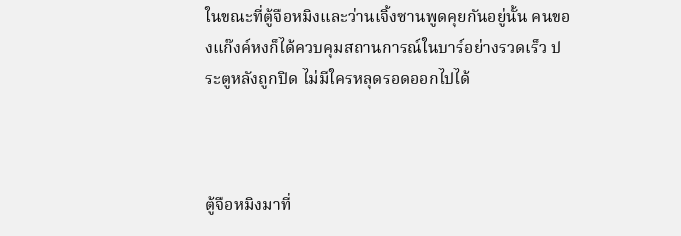ในขณะที่ตู้จือหมิงและว่านเจิ้งซานพูดคุยกันอยู่นั้น คนของแก๊งค์หงก็ได้ควบคุมสถานการณ์ในบาร์อย่างรวดเร็ว ประตูหลังถูกปิด ไม่มีใครหลุดรอดออกไปได้



ตู้จือหมิงมาที่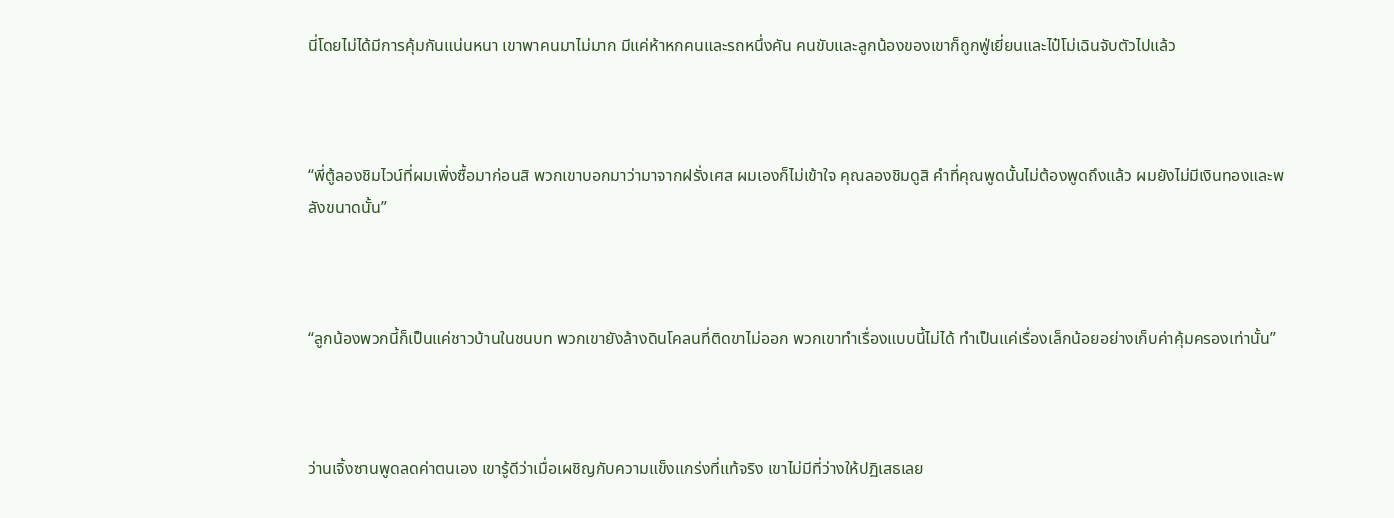นี่โดยไม่ได้มีการคุ้มกันแน่นหนา เขาพาคนมาไม่มาก มีแค่ห้าหกคนและรถหนึ่งคัน คนขับและลูกน้องของเขาก็ถูกฟู่เยี่ยนและไป๋โม่เฉินจับตัวไปแล้ว



“พี่ตู้ลองชิมไวน์ที่ผมเพิ่งซื้อมาก่อนสิ พวกเขาบอกมาว่ามาจากฝรั่งเศส ผมเองก็ไม่เข้าใจ คุณลองชิมดูสิ คำที่คุณพูดนั้นไม่ต้องพูดถึงแล้ว ผมยังไม่มีเงินทองและพลังขนาดนั้น”



“ลูกน้องพวกนี้ก็เป็นแค่ชาวบ้านในชนบท พวกเขายังล้างดินโคลนที่ติดขาไม่ออก พวกเขาทำเรื่องแบบนี้ไม่ได้ ทำเป็นแค่เรื่องเล็กน้อยอย่างเก็บค่าคุ้มครองเท่านั้น”



ว่านเจิ้งซานพูดลดค่าตนเอง เขารู้ดีว่าเมื่อเผชิญกับความแข็งแกร่งที่แท้จริง เขาไม่มีที่ว่างให้ปฏิเสธเลย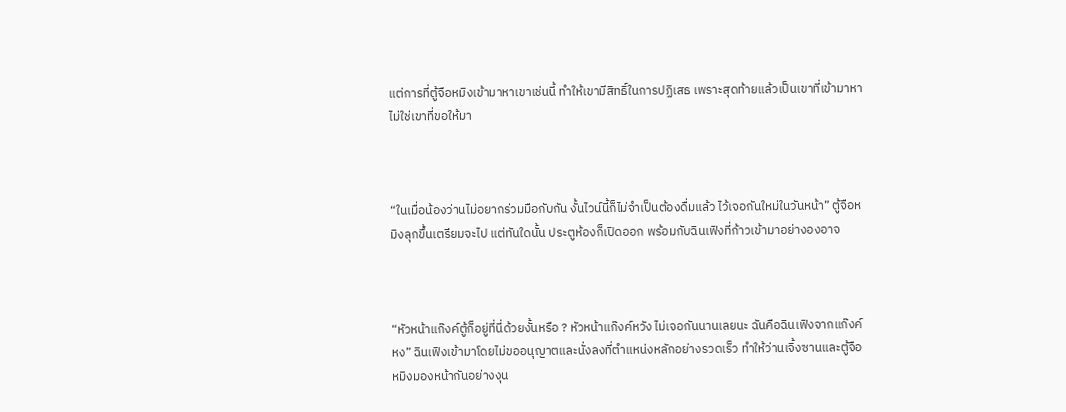แต่การที่ตู้จือหมิงเข้ามาหาเขาเช่นนี้ ทำให้เขามีสิทธิ์ในการปฏิเสธ เพราะสุดท้ายแล้วเป็นเขาที่เข้ามาหา ไม่ใช่เขาที่ขอให้มา



“ในเมื่อน้องว่านไม่อยากร่วมมือกับกัน งั้นไวน์นี้ก็ไม่จำเป็นต้องดื่มแล้ว ไว้เจอกันใหม่ในวันหน้า” ตู้จือหมิงลุกขึ้นเตรียมจะไป แต่ทันใดนั้น ประตูห้องก็เปิดออก พร้อมกับฉินเฟิงที่ก้าวเข้ามาอย่างองอาจ



“หัวหน้าแก๊งค์ตู้ก็อยู่ที่นี่ด้วยงั้นหรือ ? หัวหน้าแก๊งค์หวัง ไม่เจอกันนานเลยนะ ฉันคือฉินเฟิงจากแก๊งค์หง” ฉินเฟิงเข้ามาโดยไม่ขออนุญาตและนั่งลงที่ตำแหน่งหลักอย่างรวดเร็ว ทำให้ว่านเจิ้งซานและตู้จือหมิงมองหน้ากันอย่างงุน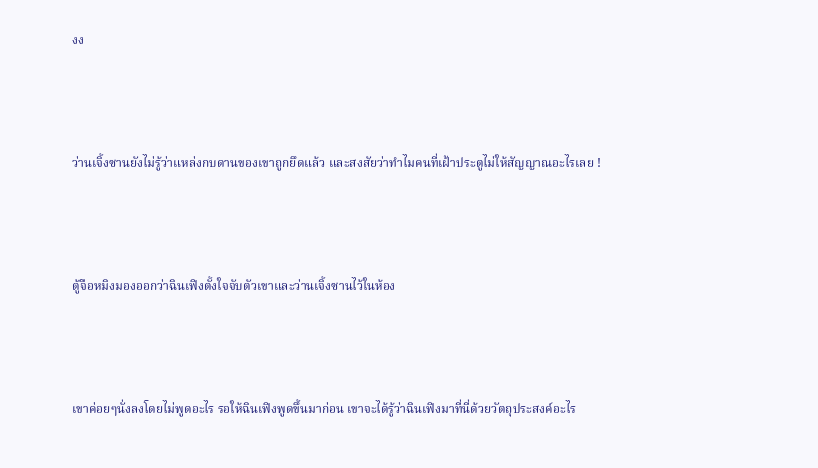งง



ว่านเจิ้งซานยังไม่รู้ว่าแหล่งกบดานของเขาถูกยึดแล้ว และสงสัยว่าทำไมคนที่เฝ้าประตูไม่ให้สัญญาณอะไรเลย !



ตู้จือหมิงมองออกว่าฉินเฟิงตั้งใจจับตัวเขาและว่านเจิ้งซานไว้ในห้อง



เขาค่อยๆนั่งลงโดยไม่พูดอะไร รอให้ฉินเฟิงพูดขึ้นมาก่อน เขาจะได้รู้ว่าฉินเฟิงมาที่นี่ด้วยวัตถุประสงค์อะไร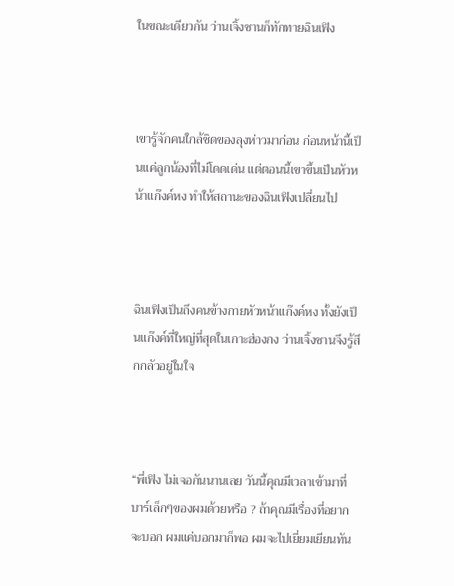ในขณะเดียวกัน ว่านเจิ้งซานก็ทักทายฉินเฟิง



เขารู้จักคนใกล้ชิดของลุงห่าวมาก่อน ก่อนหน้านี้เป็นแค่ลูกน้องที่ไม่โดดเด่น แต่ตอนนี้เขาขึ้นเป็นหัวหน้าแก๊งค์หง ทำให้สถานะของฉินเฟิงเปลี่ยนไป



ฉินเฟิงเป็นถึงคนข้างกายหัวหน้าแก๊งค์หง ทั้งยังเป็นแก๊งค์ที่ใหญ่ที่สุดในเกาะฮ่องกง ว่านเจิ้งซานจึงรู้สึกกลัวอยู่ในใจ



“พี่เฟิง ไม่เจอกันนานเลย วันนี้คุณมีเวลาเข้ามาที่บาร์เล็กๆของผมด้วยหรือ ? ถ้าคุณมีเรื่องที่อยากจะบอก ผมแค่บอกมาก็พอ ผมจะไปเยี่ยมเยียนทัน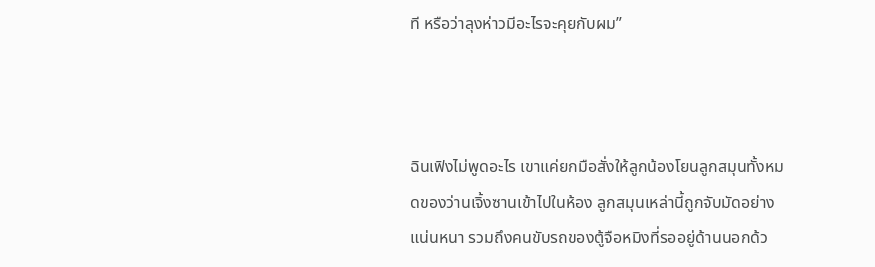ที หรือว่าลุงห่าวมีอะไรจะคุยกับผม”



ฉินเฟิงไม่พูดอะไร เขาแค่ยกมือสั่งให้ลูกน้องโยนลูกสมุนทั้งหมดของว่านเจิ้งซานเข้าไปในห้อง ลูกสมุนเหล่านี้ถูกจับมัดอย่างแน่นหนา รวมถึงคนขับรถของตู้จือหมิงที่รออยู่ด้านนอกด้ว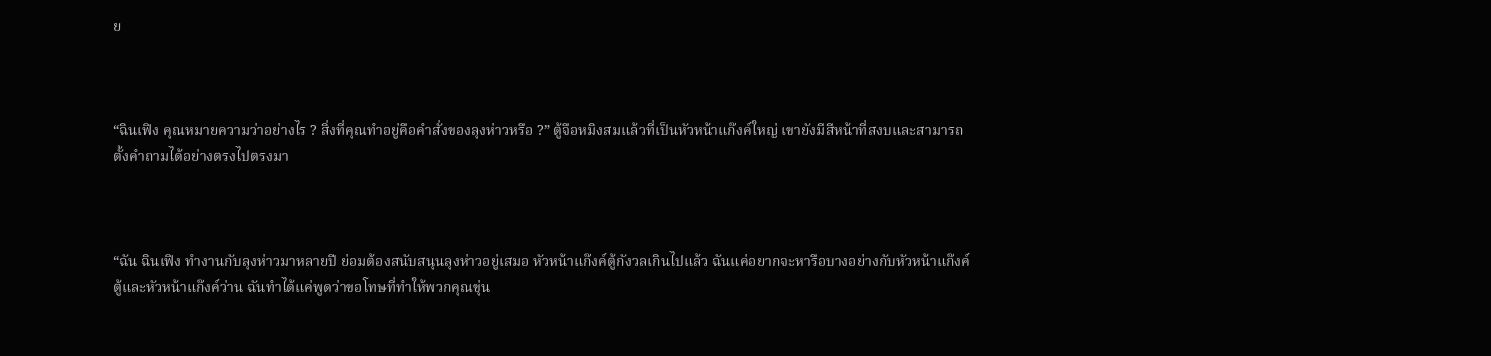ย



“ฉินเฟิง คุณหมายความว่าอย่างไร ? สิ่งที่คุณทำอยู่คือคำสั่งของลุงห่าวหรือ ?” ตู้จือหมิงสมแล้วที่เป็นหัวหน้าแก๊งค์ใหญ่ เขายังมีสีหน้าที่สงบและสามารถตั้งคำถามได้อย่างตรงไปตรงมา



“ฉัน ฉินเฟิง ทำงานกับลุงห่าวมาหลายปี ย่อมต้องสนับสนุนลุงห่าวอยู่เสมอ หัวหน้าแก๊งค์ตู้กังวลเกินไปแล้ว ฉันแค่อยากจะหารือบางอย่างกับหัวหน้าแก๊งค์ตู้และหัวหน้าแก๊งค์ว่าน ฉันทำได้แค่พูดว่าขอโทษที่ทำให้พวกคุณขุ่น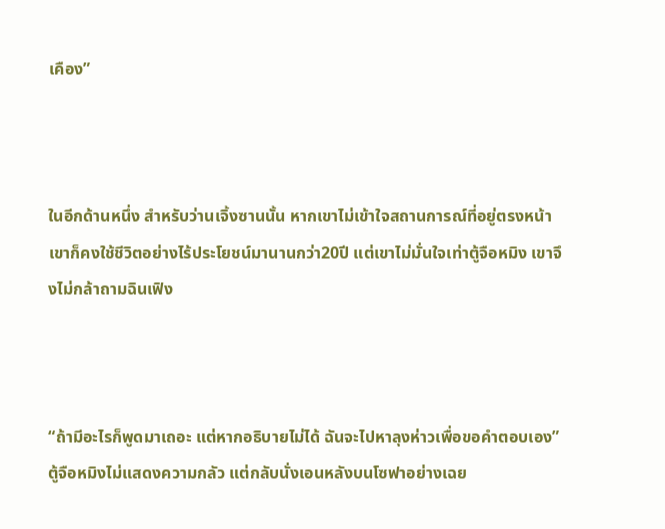เคือง”



ในอีกด้านหนึ่ง สำหรับว่านเจิ้งซานนั้น หากเขาไม่เข้าใจสถานการณ์ที่อยู่ตรงหน้า เขาก็คงใช้ชีวิตอย่างไร้ประโยชน์มานานกว่า20ปี แต่เขาไม่มั่นใจเท่าตู้จือหมิง เขาจึงไม่กล้าถามฉินเฟิง



“ถ้ามีอะไรก็พูดมาเถอะ แต่หากอธิบายไม่ได้ ฉันจะไปหาลุงห่าวเพื่อขอคำตอบเอง” ตู้จือหมิงไม่แสดงความกลัว แต่กลับนั่งเอนหลังบนโซฟาอย่างเฉย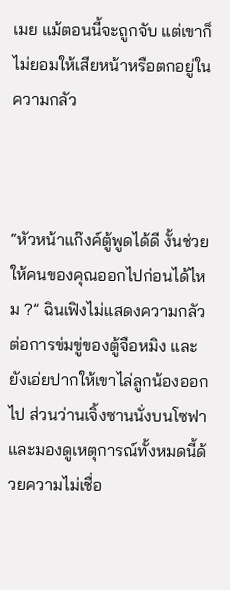เมย แม้ตอนนี้จะถูกจับ แต่เขาก็ไม่ยอมให้เสียหน้าหรือตกอยู่ในความกลัว



“หัวหน้าแก๊งค์ตู้พูดได้ดี งั้นช่วยให้คนของคุณออกไปก่อนได้ไหม ?” ฉินเฟิงไม่แสดงความกลัวต่อการข่มขู่ของตู้จือหมิง และยังเอ่ยปากให้เขาไล่ลูกน้องออกไป ส่วนว่านเจิ้งซานนั่งบนโซฟาและมองดูเหตุการณ์ทั้งหมดนี้ด้วยความไม่เชื่อ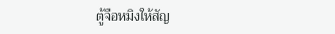ตู้จือหมิงให้สัญ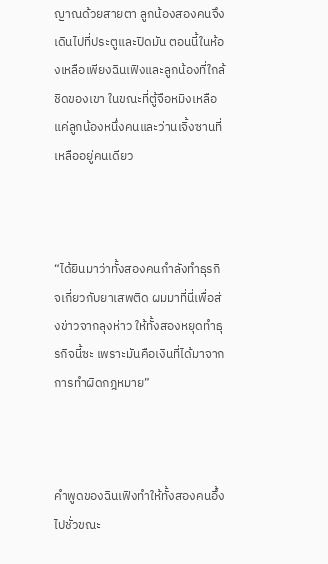ญาณด้วยสายตา ลูกน้องสองคนจึงเดินไปที่ประตูและปิดมัน ตอนนี้ในห้องเหลือเพียงฉินเฟิงและลูกน้องที่ใกล้ชิดของเขา ในขณะที่ตู้จือหมิงเหลือแค่ลูกน้องหนึ่งคนและว่านเจิ้งซานที่เหลืออยู่คนเดียว



“ได้ยินมาว่าทั้งสองคนกำลังทำธุรกิจเกี่ยวกับยาเสพติด ผมมาที่นี่เพื่อส่งข่าวจากลุงห่าว ให้ทั้งสองหยุดทำธุรกิจนี้ซะ เพราะมันคือเงินที่ได้มาจากการทำผิดกฎหมาย”



คำพูดของฉินเฟิงทำให้ทั้งสองคนอึ้งไปชั่วขณะ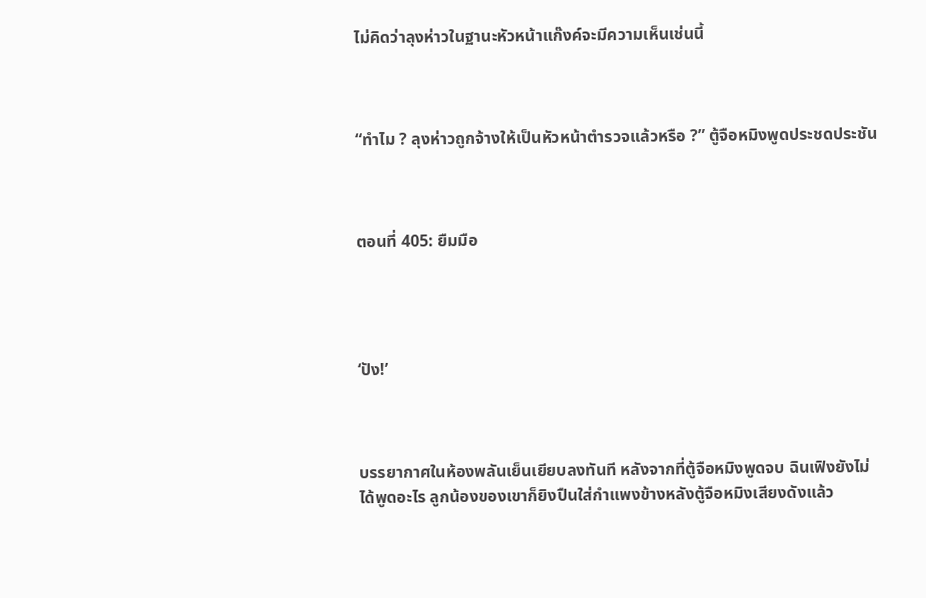ไม่คิดว่าลุงห่าวในฐานะหัวหน้าแก๊งค์จะมีความเห็นเช่นนี้



“ทำไม ? ลุงห่าวถูกจ้างให้เป็นหัวหน้าตำรวจแล้วหรือ ?” ตู้จือหมิงพูดประชดประชัน



ตอนที่ 405: ยืมมือ




‘ปัง!’



บรรยากาศในห้องพลันเย็นเยียบลงทันที หลังจากที่ตู้จือหมิงพูดจบ ฉินเฟิงยังไม่ได้พูดอะไร ลูกน้องของเขาก็ยิงปืนใส่กำแพงข้างหลังตู้จือหมิงเสียงดังแล้ว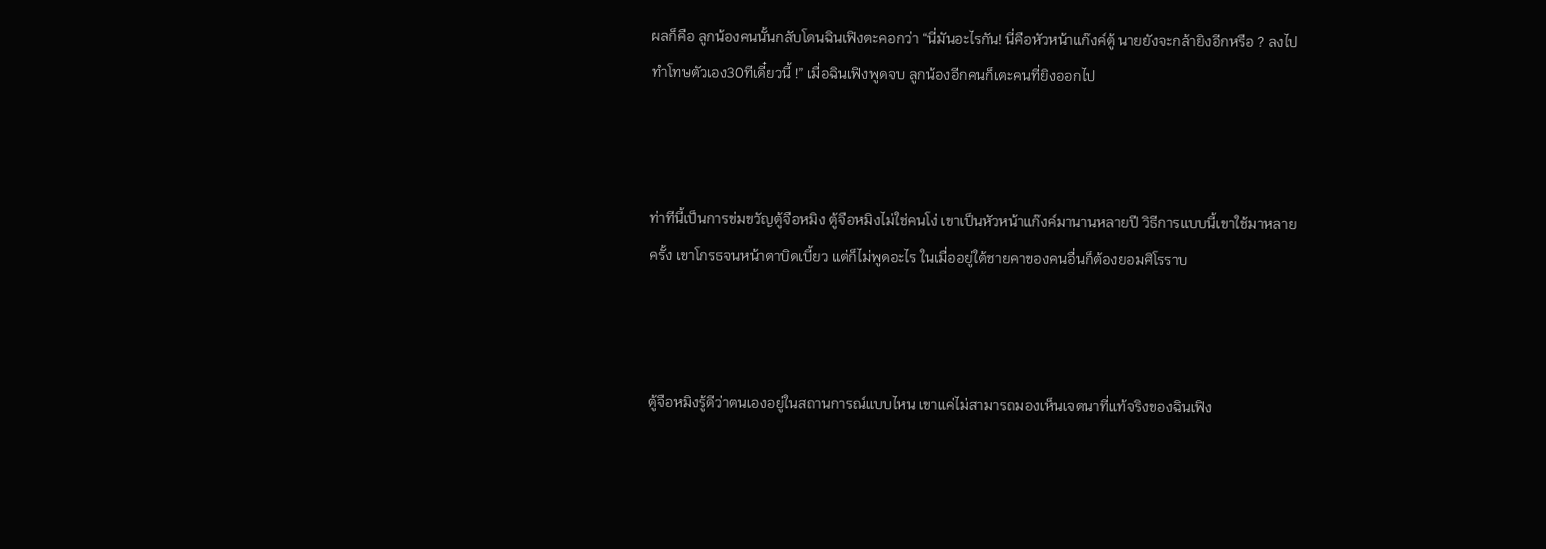ผลก็คือ ลูกน้องคนนั้นกลับโดนฉินเฟิงตะคอกว่า “นี่มันอะไรกัน! นี่คือหัวหน้าแก๊งค์ตู้ นายยังจะกล้ายิงอีกหรือ ? ลงไปทำโทษตัวเอง30ทีเดี๋ยวนี้ !” เมื่อฉินเฟิงพูดจบ ลูกน้องอีกคนก็เตะคนที่ยิงออกไป



ท่าทีนี้เป็นการข่มขวัญตู้จือหมิง ตู้จือหมิงไม่ใช่คนโง่ เขาเป็นหัวหน้าแก๊งค์มานานหลายปี วิธีการแบบนี้เขาใช้มาหลายครั้ง เขาโกรธจนหน้าตาบิดเบี้ยว แต่ก็ไม่พูดอะไร ในเมื่ออยู่ใต้ชายคาของคนอื่นก็ต้องยอมศิโรราบ



ตู้จือหมิงรู้ดีว่าตนเองอยู่ในสถานการณ์แบบไหน เขาแค่ไม่สามารถมองเห็นเจตนาที่แท้จริงของฉินเฟิง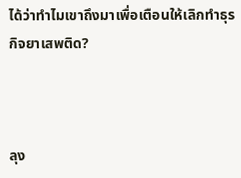ได้ว่าทำไมเขาถึงมาเพื่อเตือนให้เลิกทำธุรกิจยาเสพติด?



ลุง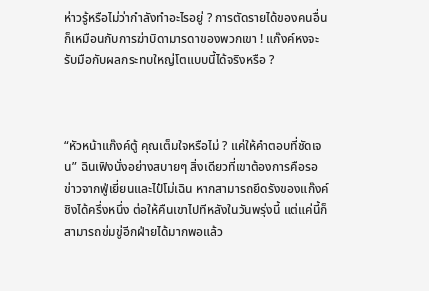ห่าวรู้หรือไม่ว่ากำลังทำอะไรอยู่ ? การตัดรายได้ของคนอื่นก็เหมือนกับการฆ่าบิดามารดาของพวกเขา ! แก๊งค์หงจะรับมือกับผลกระทบใหญ่โตแบบนี้ได้จริงหรือ ?



“หัวหน้าแก๊งค์ตู้ คุณเต็มใจหรือไม่ ? แค่ให้คำตอบที่ชัดเจน” ฉินเฟิงนั่งอย่างสบายๆ สิ่งเดียวที่เขาต้องการคือรอข่าวจากฟู่เยี่ยนและไป๋โม่เฉิน หากสามารถยึดรังของแก๊งค์ชิงได้ครึ่งหนึ่ง ต่อให้คืนเขาไปทีหลังในวันพรุ่งนี้ แต่แค่นี้ก็สามารถข่มขู่อีกฝ่ายได้มากพอแล้ว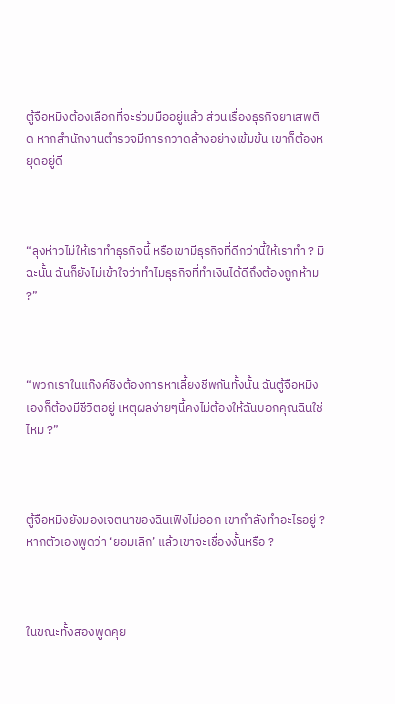ตู้จือหมิงต้องเลือกที่จะร่วมมืออยู่แล้ว ส่วนเรื่องธุรกิจยาเสพติด หากสำนักงานตำรวจมีการกวาดล้างอย่างเข้มข้น เขาก็ต้องหยุดอยู่ดี



“ลุงห่าวไม่ให้เราทำธุรกิจนี้ หรือเขามีธุรกิจที่ดีกว่านี้ให้เราทำ ? มิฉะนั้น ฉันก็ยังไม่เข้าใจว่าทำไมธุรกิจที่ทำเงินได้ดีถึงต้องถูกห้าม ?”



“พวกเราในแก๊งค์ชิงต้องการหาเลี้ยงชีพกันทั้งนั้น ฉันตู้จือหมิงเองก็ต้องมีชีวิตอยู่ เหตุผลง่ายๆนี้คงไม่ต้องให้ฉันบอกคุณฉินใช่ไหม ?”



ตู้จือหมิงยังมองเจตนาของฉินเฟิงไม่ออก เขากำลังทำอะไรอยู่ ? หากตัวเองพูดว่า ‘ยอมเลิก’ แล้วเขาจะเชื่องงั้นหรือ ?



ในขณะทั้งสองพูดคุย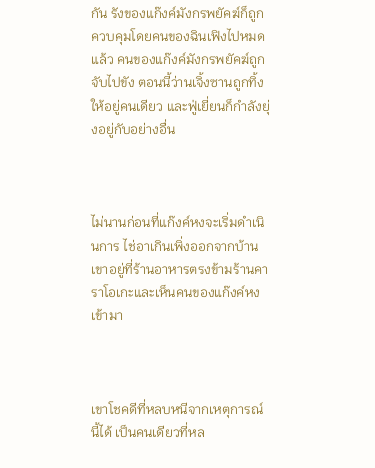กัน รังของแก๊งค์มังกรพยัคฆ์ก็ถูกควบคุมโดยคนของฉินเฟิงไปหมดแล้ว คนของแก๊งค์มังกรพยัคฆ์ถูกจับไปขัง ตอนนี้ว่านเจิ้งซานถูกทิ้งให้อยู่คนเดียว และฟู่เยี่ยนก็กำลังยุ่งอยู่กับอย่างอื่น



ไม่นานก่อนที่แก๊งค์หงจะเริ่มดำเนินการ ไช่อาเกินเพิ่งออกจากบ้าน เขาอยู่ที่ร้านอาหารตรงข้ามร้านคาราโอเกะและเห็นคนของแก๊งค์หงเข้ามา



เขาโชคดีที่หลบหนีจากเหตุการณ์นี้ได้ เป็นคนเดียวที่หล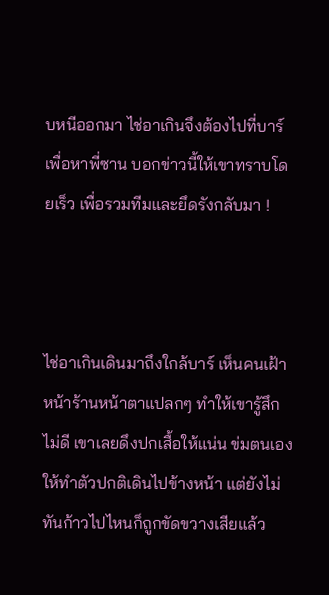บหนีออกมา ไช่อาเกินจึงต้องไปที่บาร์เพื่อหาพี่ซาน บอกข่าวนี้ให้เขาทราบโดยเร็ว เพื่อรวมทีมและยึดรังกลับมา !



ไช่อาเกินเดินมาถึงใกล้บาร์ เห็นคนเฝ้าหน้าร้านหน้าตาแปลกๆ ทำให้เขารู้สึกไม่ดี เขาเลยดึงปกเสื้อให้แน่น ข่มตนเองให้ทำตัวปกติเดินไปข้างหน้า แต่ยังไม่ทันก้าวไปไหนก็ถูกขัดขวางเสียแล้ว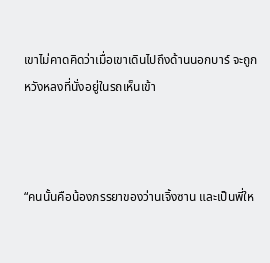เขาไม่คาดคิดว่าเมื่อเขาเดินไปถึงด้านนอกบาร์ จะถูกหวังหลงที่นั่งอยู่ในรถเห็นเข้า



“คนนั้นคือน้องภรรยาของว่านเจิ้งซาน และเป็นพี่ให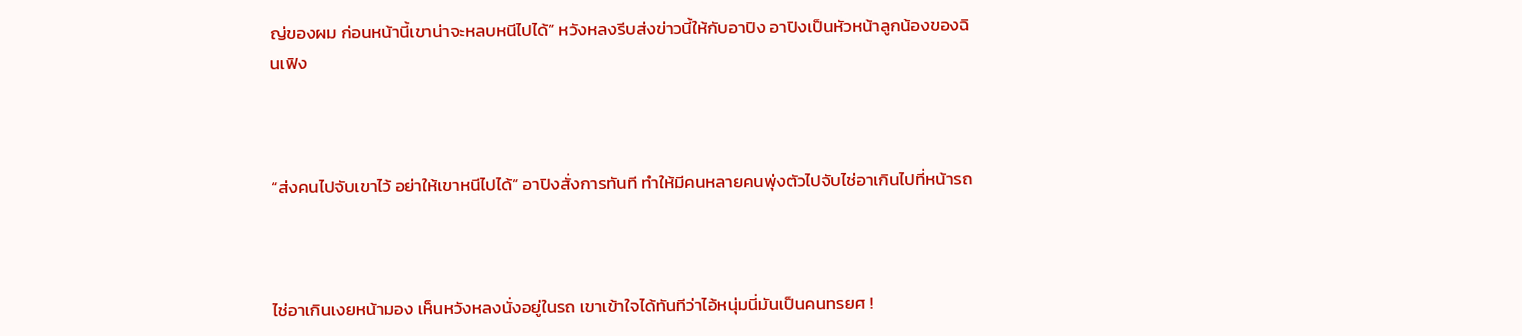ญ่ของผม ก่อนหน้านี้เขาน่าจะหลบหนีไปได้” หวังหลงรีบส่งข่าวนี้ให้กับอาปิง อาปิงเป็นหัวหน้าลูกน้องของฉินเฟิง



“ส่งคนไปจับเขาไว้ อย่าให้เขาหนีไปได้” อาปิงสั่งการทันที ทำให้มีคนหลายคนพุ่งตัวไปจับไช่อาเกินไปที่หน้ารถ



ไช่อาเกินเงยหน้ามอง เห็นหวังหลงนั่งอยู่ในรถ เขาเข้าใจได้ทันทีว่าไอ้หนุ่มนี่มันเป็นคนทรยศ !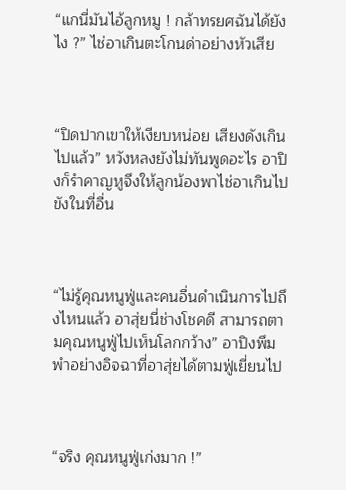“แกนี่มันไอ้ลูกหมู ! กล้าทรยศฉันได้ยังไง ?” ไช่อาเกินตะโกนด่าอย่างหัวเสีย



“ปิดปากเขาให้เงียบหน่อย เสียงดังเกินไปแล้ว” หวังหลงยังไม่ทันพูดอะไร อาปิงก็รำคาญหูจึงให้ลูกน้องพาไช่อาเกินไปขังในที่อื่น



“ไม่รู้คุณหนูฟู่และคนอื่นดำเนินการไปถึงไหนแล้ว อาสุ่ยนี่ช่างโชคดี สามารถตามคุณหนูฟู่ไปเห็นโลกกว้าง” อาปิงพึมพำอย่างอิจฉาที่อาสุ่ยได้ตามฟู่เยี่ยนไป



“จริง คุณหนูฟู่เก่งมาก !”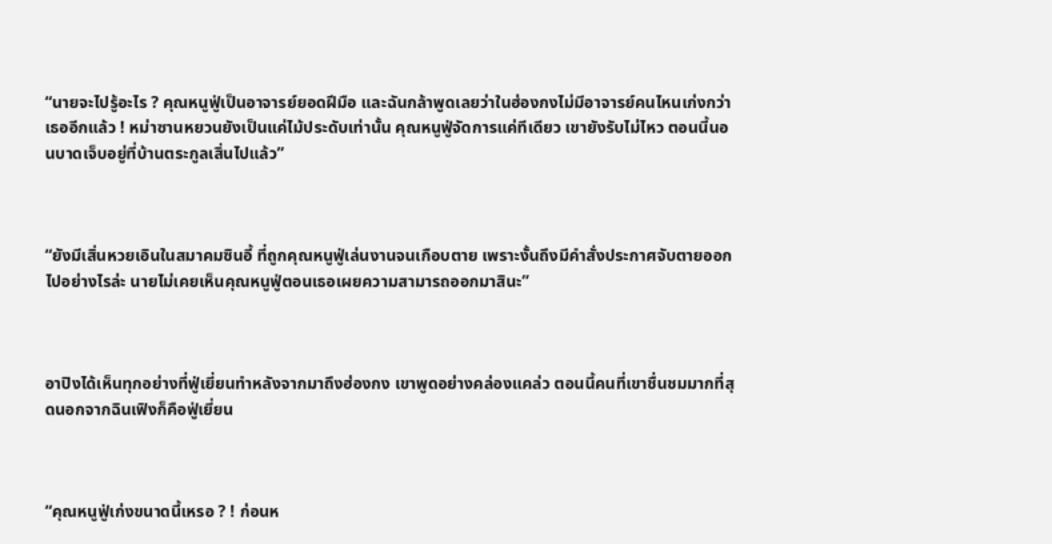“นายจะไปรู้อะไร ? คุณหนูฟู่เป็นอาจารย์ยอดฝีมือ และฉันกล้าพูดเลยว่าในฮ่องกงไม่มีอาจารย์คนไหนเก่งกว่าเธออีกแล้ว ! หม่าซานหยวนยังเป็นแค่ไม้ประดับเท่านั้น คุณหนูฟู่จัดการแค่ทีเดียว เขายังรับไม่ไหว ตอนนี้นอนบาดเจ็บอยู่ที่บ้านตระกูลเสิ่นไปแล้ว”



“ยังมีเสิ่นหวยเอินในสมาคมซินอี้ ที่ถูกคุณหนูฟู่เล่นงานจนเกือบตาย เพราะงั้นถึงมีคำสั่งประกาศจับตายออกไปอย่างไรล่ะ นายไม่เคยเห็นคุณหนูฟู่ตอนเธอเผยความสามารถออกมาสินะ”



อาปิงได้เห็นทุกอย่างที่ฟู่เยี่ยนทำหลังจากมาถึงฮ่องกง เขาพูดอย่างคล่องแคล่ว ตอนนี้คนที่เขาชื่นชมมากที่สุดนอกจากฉินเฟิงก็คือฟู่เยี่ยน



“คุณหนูฟู่เก่งขนาดนี้เหรอ ? ! ก่อนห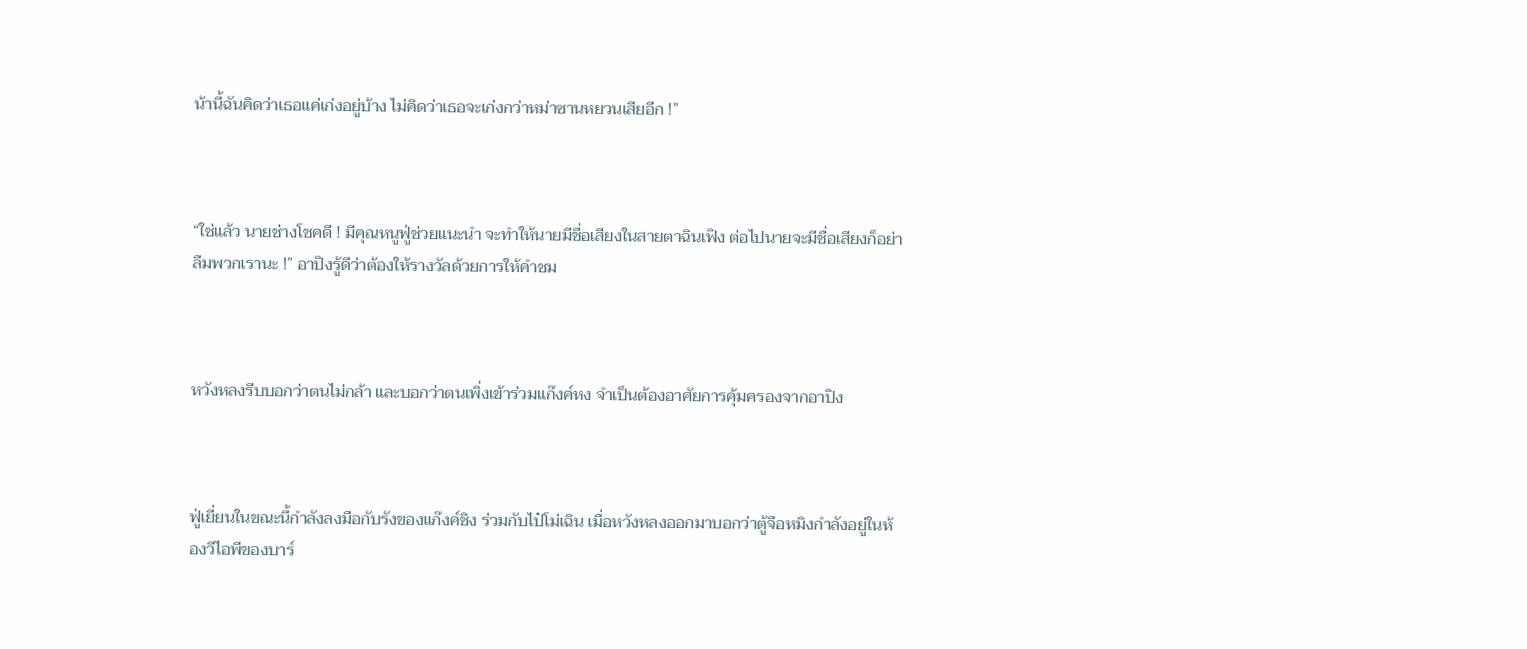น้านี้ฉันคิดว่าเธอแค่เก่งอยู่บ้าง ไม่คิดว่าเธอจะเก่งกว่าหม่าซานหยวนเสียอีก !”



“ใช่แล้ว นายช่างโชคดี ! มีคุณหนูฟู่ช่วยแนะนำ จะทำให้นายมีชื่อเสียงในสายตาฉินเฟิง ต่อไปนายจะมีชื่อเสียงก็อย่าลืมพวกเรานะ !” อาปิงรู้ดีว่าต้องให้รางวัลด้วยการให้คำชม



หวังหลงรีบบอกว่าตนไม่กล้า และบอกว่าตนเพิ่งเข้าร่วมแก๊งค์หง จำเป็นต้องอาศัยการคุ้มครองจากอาปิง



ฟู่เยี่ยนในขณะนี้กำลังลงมือกับรังของแก๊งค์ชิง ร่วมกับไป๋โม่เฉิน เมื่อหวังหลงออกมาบอกว่าตู้จือหมิงกำลังอยู่ในห้องวีไอพีของบาร์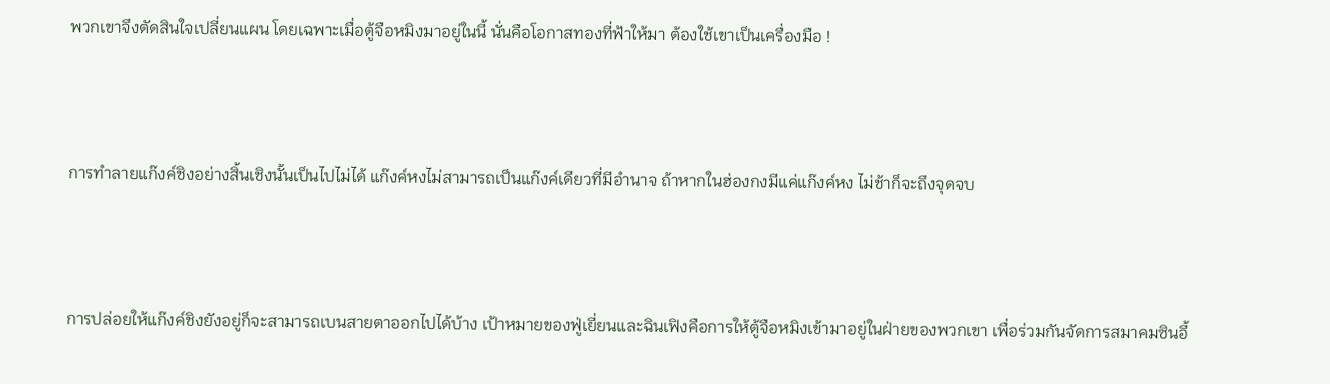พวกเขาจึงตัดสินใจเปลี่ยนแผน โดยเฉพาะเมื่อตู้จือหมิงมาอยู่ในนี้ นั่นคือโอกาสทองที่ฟ้าให้มา ต้องใช้เขาเป็นเครื่องมือ !



การทำลายแก๊งค์ชิงอย่างสิ้นเชิงนั้นเป็นไปไม่ได้ แก๊งค์หงไม่สามารถเป็นแก๊งค์เดียวที่มีอำนาจ ถ้าหากในฮ่องกงมีแค่แก๊งค์หง ไม่ช้าก็จะถึงจุดจบ



การปล่อยให้แก๊งค์ชิงยังอยู่ก็จะสามารถเบนสายตาออกไปได้บ้าง เป้าหมายของฟู่เยี่ยนและฉินเฟิงคือการให้ตู้จือหมิงเข้ามาอยู่ในฝ่ายของพวกเขา เพื่อร่วมกันจัดการสมาคมซินอี้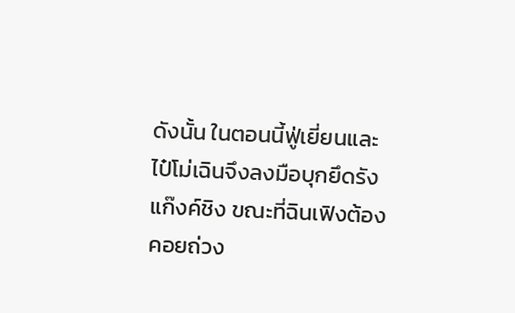ดังนั้น ในตอนนี้ฟู่เยี่ยนและไป๋โม่เฉินจึงลงมือบุกยึดรังแก๊งค์ชิง ขณะที่ฉินเฟิงต้องคอยถ่วง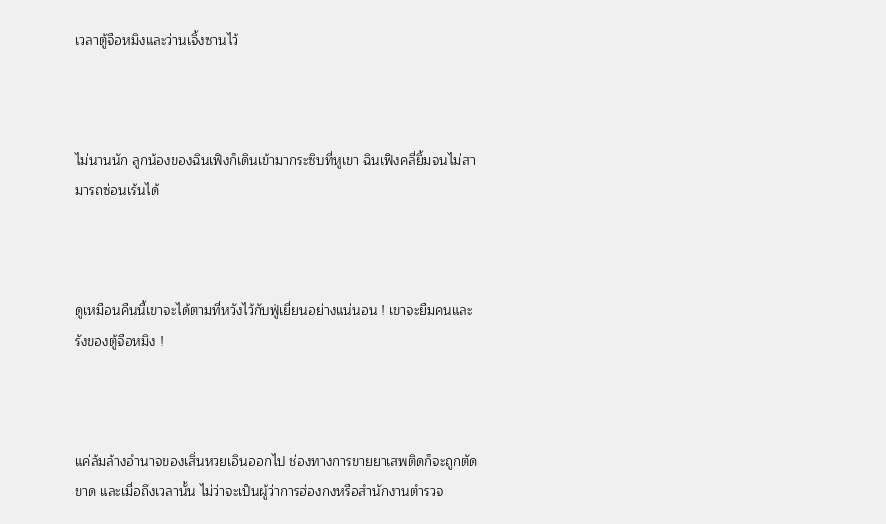เวลาตู้จือหมิงและว่านเจิ้งซานไว้



ไม่นานนัก ลูกน้องของฉินเฟิงก็เดินเข้ามากระซิบที่หูเขา ฉินเฟิงคลี่ยิ้มจนไม่สามารถซ่อนเร้นได้



ดูเหมือนคืนนี้เขาจะได้ตามที่หวังไว้กับฟู่เยี่ยนอย่างแน่นอน ! เขาจะยืมคนและรังของตู้จือหมิง !



แค่ล้มล้างอำนาจของเสิ่นหวยเอินออกไป ช่องทางการขายยาเสพติดก็จะถูกตัดขาด และเมื่อถึงเวลานั้น ไม่ว่าจะเป็นผู้ว่าการฮ่องกงหรือสำนักงานตำรวจ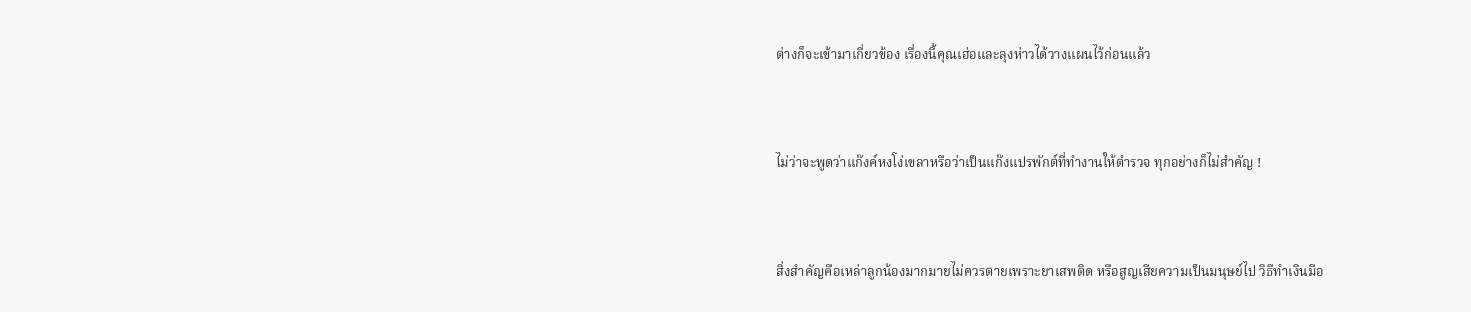ต่างก็จะเข้ามาเกี่ยวข้อง เรื่องนี้คุณเฮ่อและลุงห่าวได้วางแผนไว้ก่อนแล้ว



ไม่ว่าจะพูดว่าแก๊งค์หงโง่เขลาหรือว่าเป็นแก๊งแปรพักต์ที่ทำงานให้ตำรวจ ทุกอย่างก็ไม่สำคัญ !



สิ่งสำคัญคือเหล่าลูกน้องมากมายไม่ควรตายเพราะยาเสพติด หรือสูญเสียความเป็นมนุษย์ไป วิธีทำเงินมีอ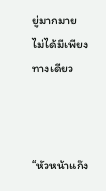ยู่มากมาย ไม่ได้มีเพียงทางเดียว



“หัวหน้าแก๊ง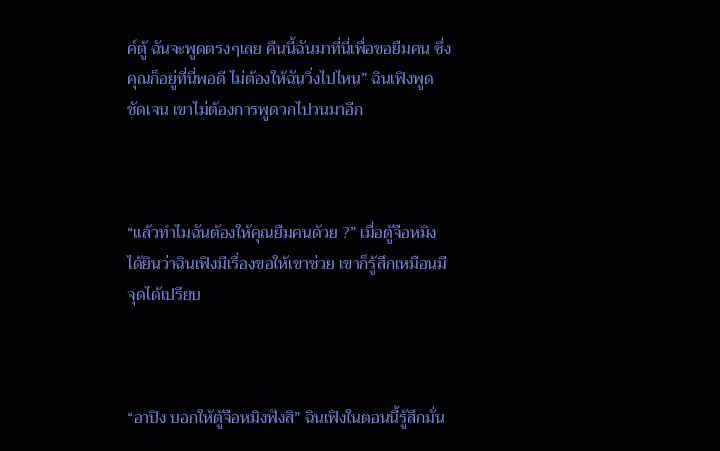ค์ตู้ ฉันจะพูดตรงๆเลย คืนนี้ฉันมาที่นี่เพื่อขอยืมคน ซึ่งคุณก็อยู่ที่นี่พอดี ไม่ต้องให้ฉันวิ่งไปไหน” ฉินเฟิงพูดชัดเจน เขาไม่ต้องการพูดวกไปวนมาอีก



“แล้วทำไมฉันต้องให้คุณยืมคนด้วย ?” เมื่อตู้จือหมิงได้ยินว่าฉินเฟิงมีเรื่องขอให้เขาช่วย เขาก็รู้สึกเหมือนมีจุดได้เปรียบ



“อาปิง บอกให้ตู้จือหมิงฟังสิ” ฉินเฟิงในตอนนี้รู้สึกมั่น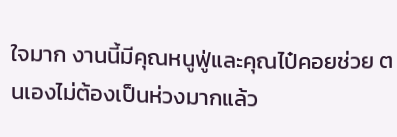ใจมาก งานนี้มีคุณหนูฟู่และคุณไป๋คอยช่วย ตนเองไม่ต้องเป็นห่วงมากแล้ว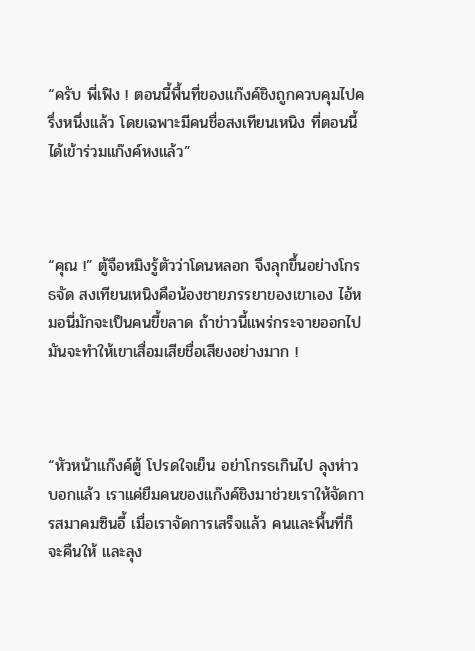“ครับ พี่เฟิง ! ตอนนี้พื้นที่ของแก๊งค์ชิงถูกควบคุมไปครึ่งหนึ่งแล้ว โดยเฉพาะมีคนชื่อสงเทียนเหนิง ที่ตอนนี้ได้เข้าร่วมแก๊งค์หงแล้ว”



“คุณ !” ตู้จือหมิงรู้ตัวว่าโดนหลอก จึงลุกขึ้นอย่างโกรธจัด สงเทียนเหนิงคือน้องชายภรรยาของเขาเอง ไอ้หมอนี่มักจะเป็นคนขี้ขลาด ถ้าข่าวนี้แพร่กระจายออกไป มันจะทำให้เขาเสื่อมเสียชื่อเสียงอย่างมาก !



“หัวหน้าแก๊งค์ตู้ โปรดใจเย็น อย่าโกรธเกินไป ลุงห่าวบอกแล้ว เราแค่ยืมคนของแก๊งค์ชิงมาช่วยเราให้จัดการสมาคมซินอี้ เมื่อเราจัดการเสร็จแล้ว คนและพื้นที่ก็จะคืนให้ และลุง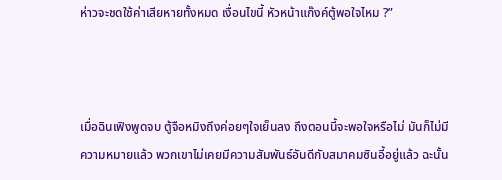ห่าวจะชดใช้ค่าเสียหายทั้งหมด เงื่อนไขนี้ หัวหน้าแก๊งค์ตู้พอใจไหม ?”



เมื่อฉินเฟิงพูดจบ ตู้จือหมิงถึงค่อยๆใจเย็นลง ถึงตอนนี้จะพอใจหรือไม่ มันก็ไม่มีความหมายแล้ว พวกเขาไม่เคยมีความสัมพันธ์อันดีกับสมาคมซินอี้อยู่แล้ว ฉะนั้น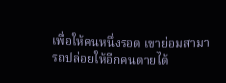เพื่อให้คนหนึ่งรอด เขาย่อมสามารถปล่อยให้อีกคนตายได้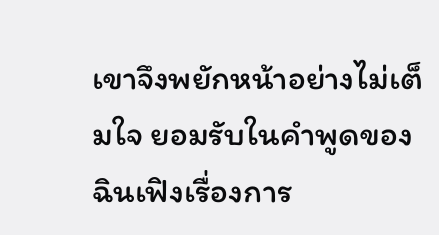เขาจึงพยักหน้าอย่างไม่เต็มใจ ยอมรับในคำพูดของฉินเฟิงเรื่องการ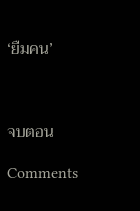‘ยืมคน’



จบตอน

Comments